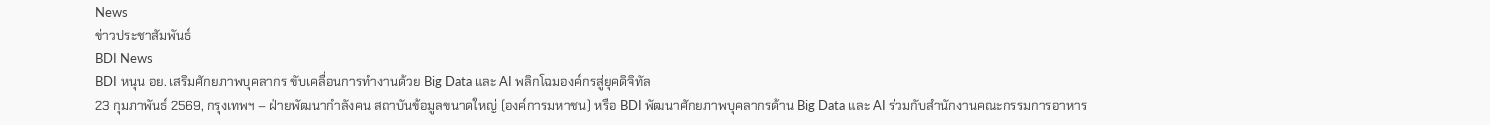News
ข่าวประชาสัมพันธ์
BDI News
BDI หนุน อย. เสริมศักยภาพบุคลากร ขับเคลื่อนการทำงานด้วย Big Data และ AI พลิกโฉมองค์กรสู่ยุคดิจิทัล
23 กุมภาพันธ์ 2569, กรุงเทพฯ – ฝ่ายพัฒนากำลังคน สถาบันข้อมูลขนาดใหญ่ (องค์การมหาชน) หรือ BDI พัฒนาศักยภาพบุคลากรด้าน Big Data และ AI ร่วมกับสำนักงานคณะกรรมการอาหาร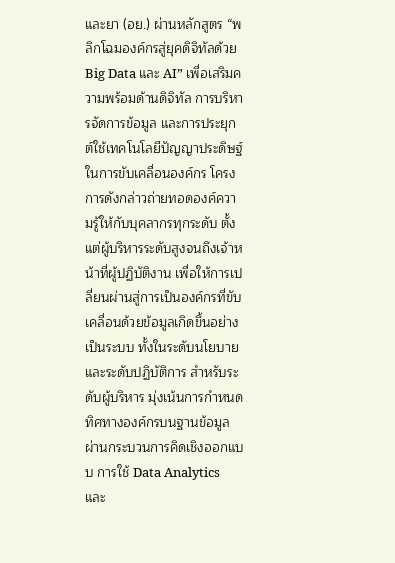และยา (อย.) ผ่านหลักสูตร “พลิกโฉมองค์กรสู่ยุคดิจิทัลด้วย Big Data และ AI” เพื่อเสริมความพร้อมด้านดิจิทัล การบริหารจัดการข้อมูล และการประยุกต์ใช้เทคโนโลยีปัญญาประดิษฐ์ในการขับเคลื่อนองค์กร โครงการดังกล่าวถ่ายทอดองค์ความรู้ให้กับบุคลากรทุกระดับ ตั้งแต่ผู้บริหารระดับสูงจนถึงเจ้าหน้าที่ผู้ปฏิบัติงาน เพื่อให้การเปลี่ยนผ่านสู่การเป็นองค์กรที่ขับเคลื่อนด้วยข้อมูลเกิดขึ้นอย่างเป็นระบบ ทั้งในระดับนโยบายและระดับปฏิบัติการ สำหรับระดับผู้บริหาร มุ่งเน้นการกำหนดทิศทางองค์กรบนฐานข้อมูล ผ่านกระบวนการคิดเชิงออกแบบ การใช้ Data Analytics และ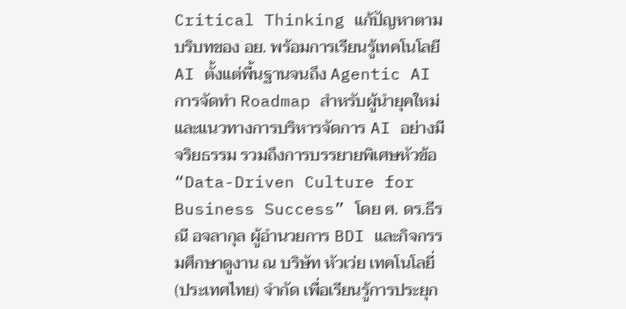Critical Thinking แก้ปัญหาตามบริบทของ อย. พร้อมการเรียนรู้เทคโนโลยี AI ตั้งแต่พื้นฐานจนถึง Agentic AI การจัดทำ Roadmap สำหรับผู้นำยุคใหม่ และแนวทางการบริหารจัดการ AI อย่างมีจริยธรรม รวมถึงการบรรยายพิเศษหัวข้อ “Data-Driven Culture for Business Success” โดย ศ. ดร.ธีรณี อจลากุล ผู้อำนวยการ BDI และกิจกรรมศึกษาดูงาน ณ บริษัท หัวเว่ย เทคโนโลยี่ (ประเทศไทย) จำกัด เพื่อเรียนรู้การประยุก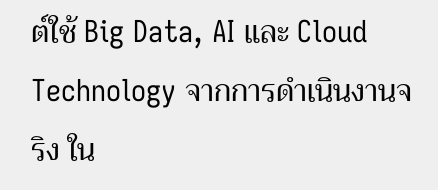ต์ใช้ Big Data, AI และ Cloud Technology จากการดำเนินงานจริง ใน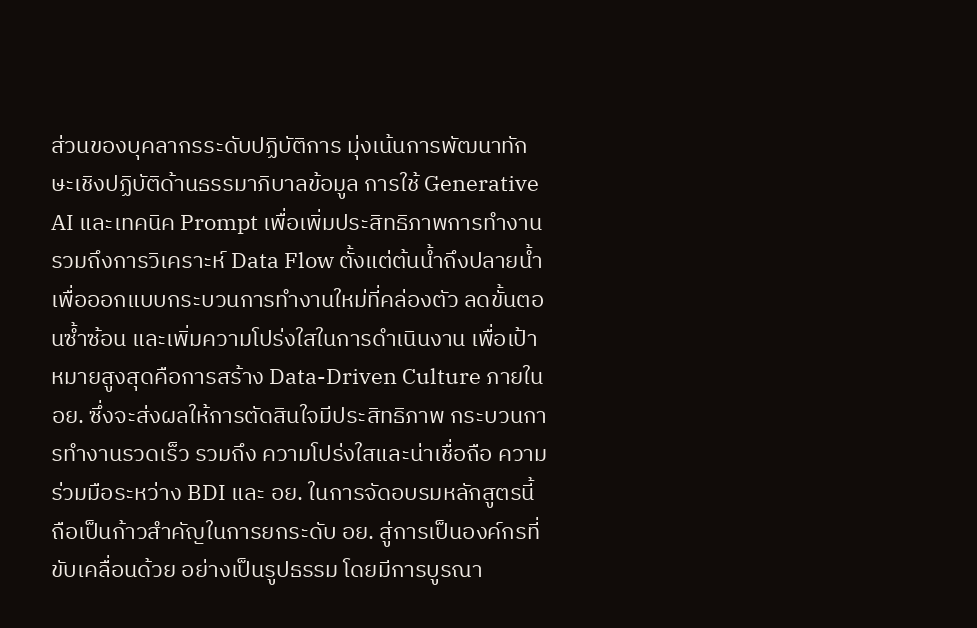ส่วนของบุคลากรระดับปฏิบัติการ มุ่งเน้นการพัฒนาทักษะเชิงปฏิบัติด้านธรรมาภิบาลข้อมูล การใช้ Generative AI และเทคนิค Prompt เพื่อเพิ่มประสิทธิภาพการทำงาน รวมถึงการวิเคราะห์ Data Flow ตั้งแต่ต้นน้ำถึงปลายน้ำ เพื่อออกแบบกระบวนการทำงานใหม่ที่คล่องตัว ลดขั้นตอนซ้ำซ้อน และเพิ่มความโปร่งใสในการดำเนินงาน เพื่อเป้าหมายสูงสุดคือการสร้าง Data-Driven Culture ภายใน อย. ซึ่งจะส่งผลให้การตัดสินใจมีประสิทธิภาพ กระบวนการทำงานรวดเร็ว รวมถึง ความโปร่งใสและน่าเชื่อถือ ความร่วมมือระหว่าง BDI และ อย. ในการจัดอบรมหลักสูตรนี้ ถือเป็นก้าวสำคัญในการยกระดับ อย. สู่การเป็นองค์กรที่ขับเคลื่อนด้วย อย่างเป็นรูปธรรม โดยมีการบูรณา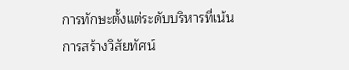การทักษะตั้งแต่ระดับบริหารที่เน้นการสร้างวิสัยทัศน์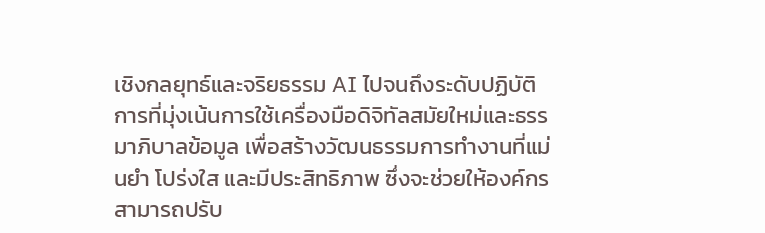เชิงกลยุทธ์และจริยธรรม AI ไปจนถึงระดับปฏิบัติการที่มุ่งเน้นการใช้เครื่องมือดิจิทัลสมัยใหม่และธรรมาภิบาลข้อมูล เพื่อสร้างวัฒนธรรมการทำงานที่แม่นยำ โปร่งใส และมีประสิทธิภาพ ซึ่งจะช่วยให้องค์กรสามารถปรับ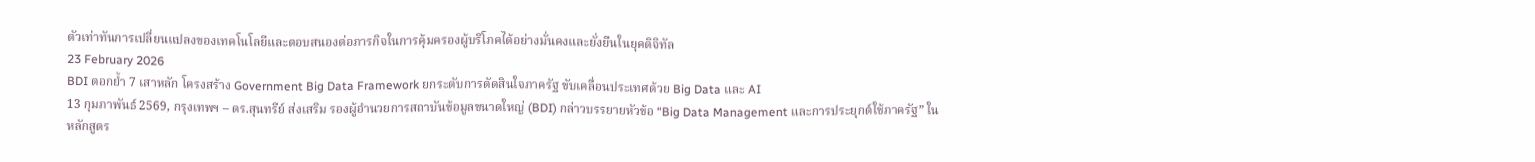ตัวเท่าทันการเปลี่ยนแปลงของเทคโนโลยีและตอบสนองต่อภารกิจในการคุ้มครองผู้บริโภคได้อย่างมั่นคงและยั่งยืนในยุคดิจิทัล
23 February 2026
BDI ตอกย้ำ 7 เสาหลัก โครงสร้าง Government Big Data Framework ยกระดับการตัดสินใจภาครัฐ ขับเคลื่อนประเทศด้วย Big Data และ AI
13 กุมภาพันธ์ 2569, กรุงเทพฯ – ดร.สุนทรีย์ ส่งเสริม รองผู้อำนวยการสถาบันข้อมูลขนาดใหญ่ (BDI) กล่าวบรรยายหัวข้อ “Big Data Management และการประยุกต์ใช้ภาครัฐ” ในหลักสูตร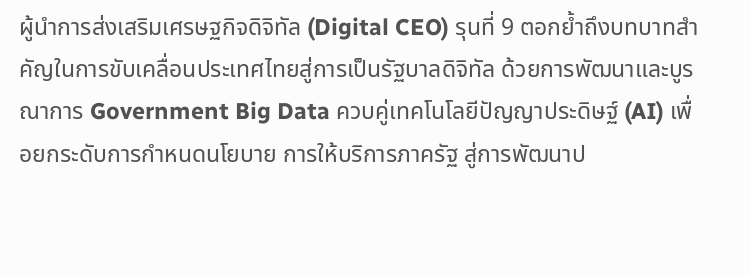ผู้นำการส่งเสริมเศรษฐกิจดิจิทัล (Digital CEO) รุนที่ 9 ตอกย้ำถึงบทบาทสำคัญในการขับเคลื่อนประเทศไทยสู่การเป็นรัฐบาลดิจิทัล ด้วยการพัฒนาและบูรณาการ Government Big Data ควบคู่เทคโนโลยีปัญญาประดิษฐ์ (AI) เพื่อยกระดับการกำหนดนโยบาย การให้บริการภาครัฐ สู่การพัฒนาป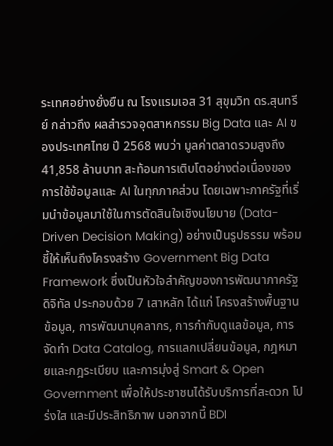ระเทศอย่างยั่งยืน ณ โรงแรมเอส 31 สุขุมวิท ดร.สุนทรีย์ กล่าวถึง ผลสำรวจอุตสาหกรรม Big Data และ AI ของประเทศไทย ปี 2568 พบว่า มูลค่าตลาดรวมสูงถึง 41,858 ล้านบาท สะท้อนการเติบโตอย่างต่อเนื่องของการใช้ข้อมูลและ AI ในทุกภาคส่วน โดยเฉพาะภาครัฐที่เริ่มนำข้อมูลมาใช้ในการตัดสินใจเชิงนโยบาย (Data-Driven Decision Making) อย่างเป็นรูปธรรม พร้อมชี้ให้เห็นถึงโครงสร้าง Government Big Data Framework ซึ่งเป็นหัวใจสำคัญของการพัฒนาภาครัฐดิจิทัล ประกอบด้วย 7 เสาหลัก ได้แก่ โครงสร้างพื้นฐานข้อมูล, การพัฒนาบุคลากร, การกำกับดูแลข้อมูล, การจัดทำ Data Catalog, การแลกเปลี่ยนข้อมูล, กฎหมายและกฎระเบียบ และการมุ่งสู่ Smart & Open Government เพื่อให้ประชาชนได้รับบริการที่สะดวก โปร่งใส และมีประสิทธิภาพ นอกจากนี้ BDI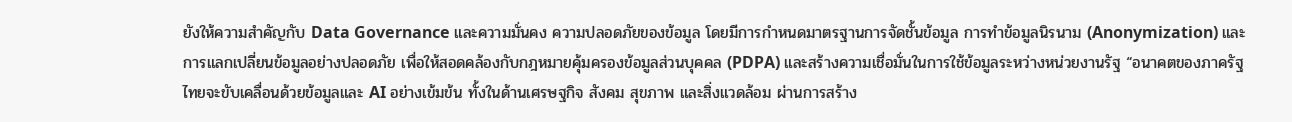ยังให้ความสำคัญกับ Data Governance และความมั่นคง ความปลอดภัยของข้อมูล โดยมีการกำหนดมาตรฐานการจัดชั้นข้อมูล การทำข้อมูลนิรนาม (Anonymization) และการแลกเปลี่ยนข้อมูลอย่างปลอดภัย เพื่อให้สอดคล้องกับกฎหมายคุ้มครองข้อมูลส่วนบุคคล (PDPA) และสร้างความเชื่อมั่นในการใช้ข้อมูลระหว่างหน่วยงานรัฐ “อนาคตของภาครัฐไทยจะขับเคลื่อนด้วยข้อมูลและ AI อย่างเข้มข้น ทั้งในด้านเศรษฐกิจ สังคม สุขภาพ และสิ่งแวดล้อม ผ่านการสร้าง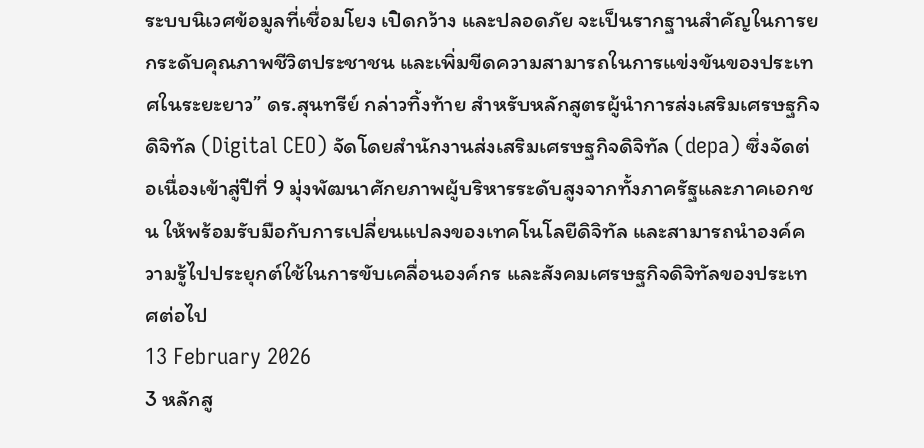ระบบนิเวศข้อมูลที่เชื่อมโยง เปิดกว้าง และปลอดภัย จะเป็นรากฐานสำคัญในการยกระดับคุณภาพชีวิตประชาชน และเพิ่มขีดความสามารถในการแข่งขันของประเทศในระยะยาว” ดร.สุนทรีย์ กล่าวทิ้งท้าย สำหรับหลักสูตรผู้นำการส่งเสริมเศรษฐกิจดิจิทัล (Digital CEO) จัดโดยสำนักงานส่งเสริมเศรษฐกิจดิจิทัล (depa) ซึ่งจัดต่อเนื่องเข้าสู่ปีที่ 9 มุ่งพัฒนาศักยภาพผู้บริหารระดับสูงจากทั้งภาครัฐและภาคเอกชน ให้พร้อมรับมือกับการเปลี่ยนแปลงของเทคโนโลยีดิจิทัล และสามารถนำองค์ความรู้ไปประยุกต์ใช้ในการขับเคลื่อนองค์กร และสังคมเศรษฐกิจดิจิทัลของประเทศต่อไป
13 February 2026
3 หลักสู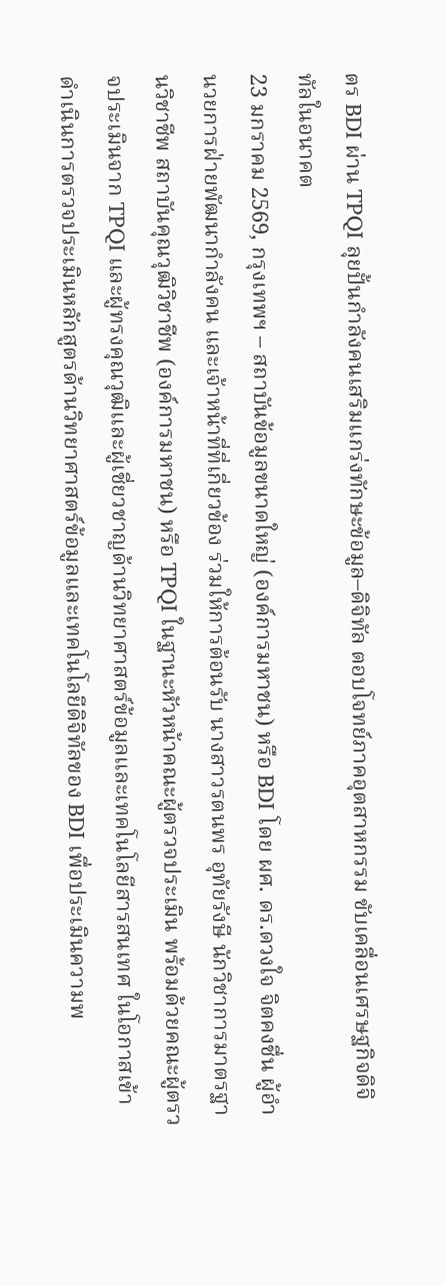ตร BDI ผ่าน TPQI ลุยปั้นกำลังคนเสริมแกร่งทักษะข้อมูล–ดิจิทัล ตอบโจทย์ภาคอุตสาหกรรม ขับเคลื่อนเศรษฐกิจดิจิทัลในอนาคต
23 มกราคม 2569, กรุงเทพฯ – สถาบันข้อมูลขนาดใหญ่ (องค์การมหาชน) หรือ BDI โดย ผศ. ดร.ดวงใจ จิตคงชื่น ผู้อำนวยการฝ่ายพัฒนากำลังคน และเจ้าหน้าที่ที่เกี่ยวข้อง ร่วมให้การต้อนรับ นางสาวรตนพร อุทัยรังษี นักวิชาการมาตรฐานวิชาชีพ สถาบันคุณวุฒิวิชาชีพ (องค์การมหาชน) หรือ TPQI ในฐานะหัวหน้าคณะผู้ตรวจประเมิน พร้อมด้วยคณะผู้ตรวจประเมินจาก TPQI และผู้ทรงคุณวุฒิและผู้เชี่ยวชาญด้านวิทยาศาสตร์ข้อมูลและเทคโนโลยีสารสนเทศ ในโอกาสเข้าดำเนินการตรวจประเมินหลักสูตรด้านวิทยาศาสตร์ข้อมูลและเทคโนโลยีดิจิทัลของ BDI เพื่อประเมินความพ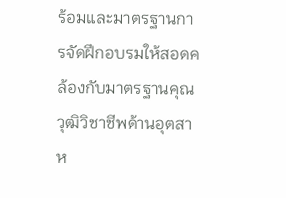ร้อมและมาตรฐานการจัดฝึกอบรมให้สอดคล้องกับมาตรฐานคุณวุฒิวิชาชีพด้านอุตสาห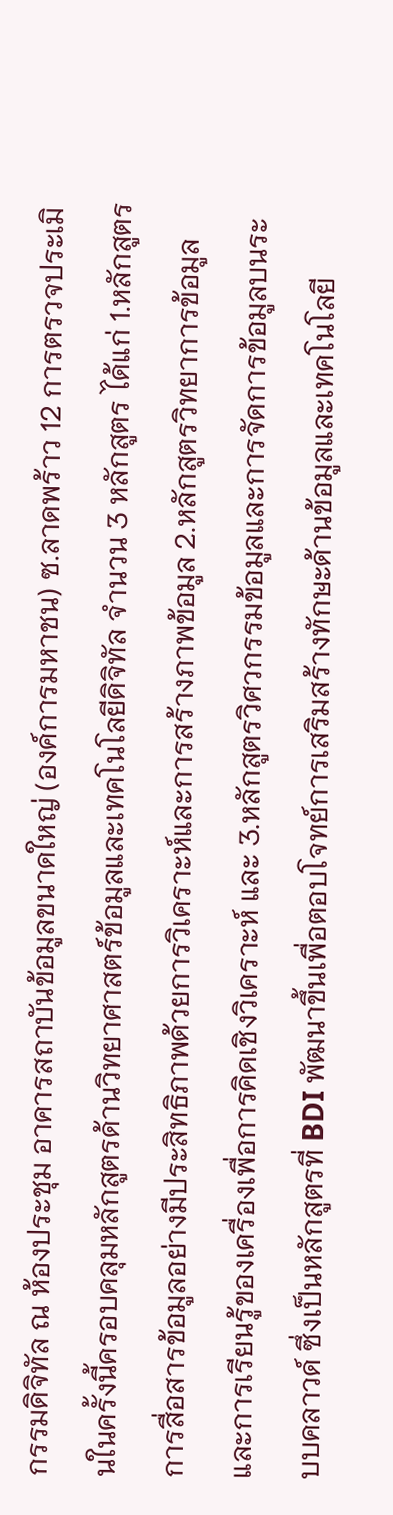กรรมดิจิทัล ณ ห้องประชุม อาคารสถาบันข้อมูลขนาดใหญ่ (องค์การมหาชน) ซ.ลาดพร้าว 12 การตรวจประเมินในครั้งนี้ครอบคลุมหลักสูตรด้านวิทยาศาสตร์ข้อมูลและเทคโนโลยีดิจิทัล จำนวน 3 หลักสูตร ได้แก่ 1.หลักสูตรการสื่อสารข้อมูลอย่างมีประสิทธิภาพด้วยการวิเคราะห์และการสร้างภาพข้อมูล 2.หลักสูตรวิทยาการข้อมูลและการเรียนรู้ของเครื่องเพื่อการคิดเชิงวิเคราะห์ และ 3.หลักสูตรวิศวกรรมข้อมูลและการจัดการข้อมูลบนระบบคลาวด์ ซึ่งเป็นหลักสูตรที่ BDI พัฒนาขึ้นเพื่อตอบโจทย์การเสริมสร้างทักษะด้านข้อมูลและเทคโนโลยี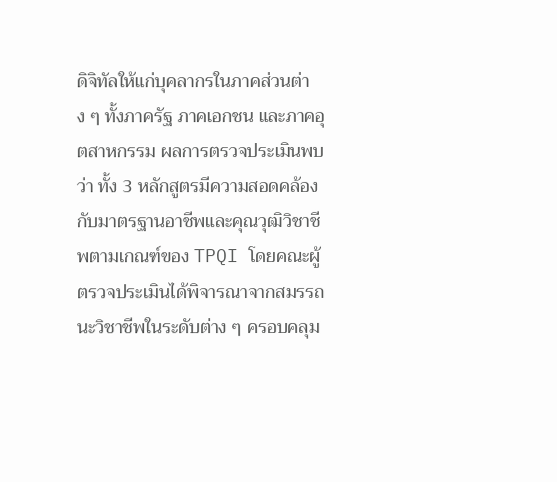ดิจิทัลให้แก่บุคลากรในภาคส่วนต่าง ๆ ทั้งภาครัฐ ภาคเอกชน และภาคอุตสาหกรรม ผลการตรวจประเมินพบว่า ทั้ง 3 หลักสูตรมีความสอดคล้องกับมาตรฐานอาชีพและคุณวุฒิวิชาชีพตามเกณฑ์ของ TPQI โดยคณะผู้ตรวจประเมินได้พิจารณาจากสมรรถนะวิชาชีพในระดับต่าง ๆ ครอบคลุม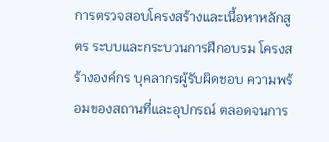การตรวจสอบโครงสร้างและเนื้อหาหลักสูตร ระบบและกระบวนการฝึกอบรม โครงสร้างองค์กร บุคลากรผู้รับผิดชอบ ความพร้อมของสถานที่และอุปกรณ์ ตลอดจนการ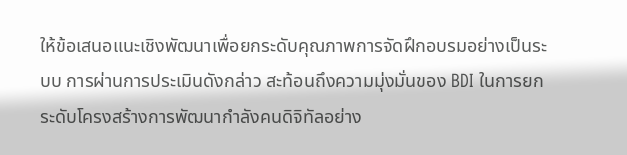ให้ข้อเสนอแนะเชิงพัฒนาเพื่อยกระดับคุณภาพการจัดฝึกอบรมอย่างเป็นระบบ การผ่านการประเมินดังกล่าว สะท้อนถึงความมุ่งมั่นของ BDI ในการยกระดับโครงสร้างการพัฒนากำลังคนดิจิทัลอย่าง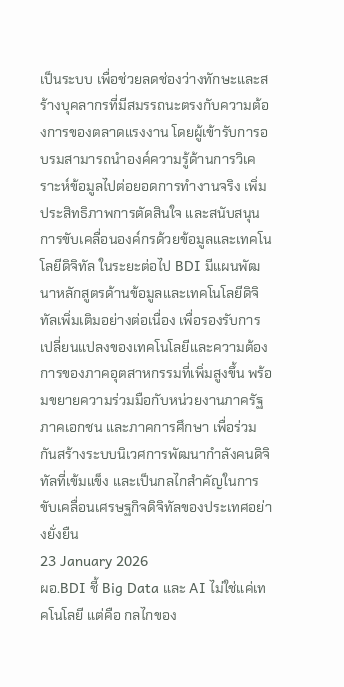เป็นระบบ เพื่อช่วยลดช่องว่างทักษะและสร้างบุคลากรที่มีสมรรถนะตรงกับความต้องการของตลาดแรงงาน โดยผู้เข้ารับการอบรมสามารถนำองค์ความรู้ด้านการวิเคราะห์ข้อมูลไปต่อยอดการทำงานจริง เพิ่มประสิทธิภาพการตัดสินใจ และสนับสนุนการขับเคลื่อนองค์กรด้วยข้อมูลและเทคโนโลยีดิจิทัล ในระยะต่อไป BDI มีแผนพัฒนาหลักสูตรด้านข้อมูลและเทคโนโลยีดิจิทัลเพิ่มเติมอย่างต่อเนื่อง เพื่อรองรับการเปลี่ยนแปลงของเทคโนโลยีและความต้องการของภาคอุตสาหกรรมที่เพิ่มสูงขึ้น พร้อมขยายความร่วมมือกับหน่วยงานภาครัฐ ภาคเอกชน และภาคการศึกษา เพื่อร่วมกันสร้างระบบนิเวศการพัฒนากำลังคนดิจิทัลที่เข้มแข็ง และเป็นกลไกสำคัญในการขับเคลื่อนเศรษฐกิจดิจิทัลของประเทศอย่างยั่งยืน
23 January 2026
ผอ.BDI ชี้ Big Data และ AI ไม่ใช่แค่เทคโนโลยี แต่คือ กลไกของ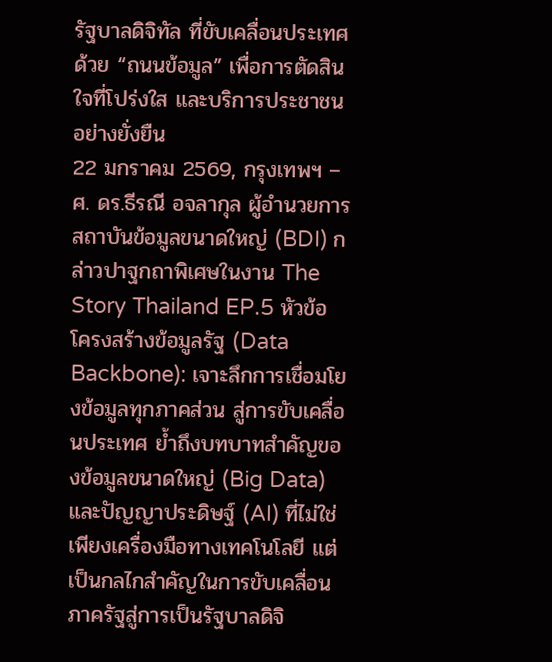รัฐบาลดิจิทัล ที่ขับเคลื่อนประเทศด้วย “ถนนข้อมูล” เพื่อการตัดสินใจที่โปร่งใส และบริการประชาชนอย่างยั่งยืน
22 มกราคม 2569, กรุงเทพฯ – ศ. ดร.ธีรณี อจลากุล ผู้อำนวยการสถาบันข้อมูลขนาดใหญ่ (BDI) กล่าวปาฐกถาพิเศษในงาน The Story Thailand EP.5 หัวข้อ โครงสร้างข้อมูลรัฐ (Data Backbone): เจาะลึกการเชื่อมโยงข้อมูลทุกภาคส่วน สู่การขับเคลื่อนประเทศ ย้ำถึงบทบาทสำคัญของข้อมูลขนาดใหญ่ (Big Data) และปัญญาประดิษฐ์ (AI) ที่ไม่ใช่เพียงเครื่องมือทางเทคโนโลยี แต่เป็นกลไกสำคัญในการขับเคลื่อนภาครัฐสู่การเป็นรัฐบาลดิจิ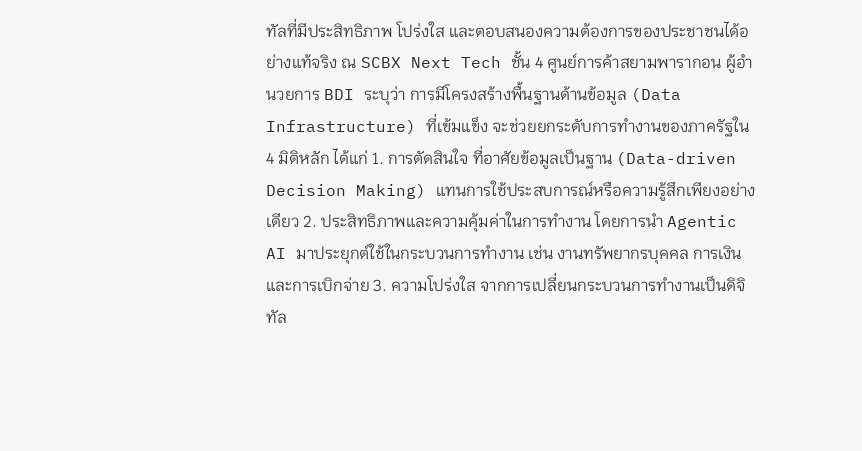ทัลที่มีประสิทธิภาพ โปร่งใส และตอบสนองความต้องการของประชาชนได้อย่างแท้จริง ณ SCBX Next Tech ชั้น 4 ศูนย์การค้าสยามพารากอน ผู้อำนวยการ BDI ระบุว่า การมีโครงสร้างพื้นฐานด้านข้อมูล (Data Infrastructure) ที่เข้มแข็ง จะช่วยยกระดับการทำงานของภาครัฐใน 4 มิติหลัก ได้แก่ 1. การตัดสินใจ ที่อาศัยข้อมูลเป็นฐาน (Data-driven Decision Making) แทนการใช้ประสบการณ์หรือความรู้สึกเพียงอย่างเดียว 2. ประสิทธิภาพและความคุ้มค่าในการทำงาน โดยการนำ Agentic AI มาประยุกต์ใช้ในกระบวนการทำงาน เช่น งานทรัพยากรบุคคล การเงิน และการเบิกจ่าย 3. ความโปร่งใส จากการเปลี่ยนกระบวนการทำงานเป็นดิจิทัล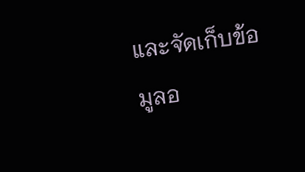และจัดเก็บข้อมูลอ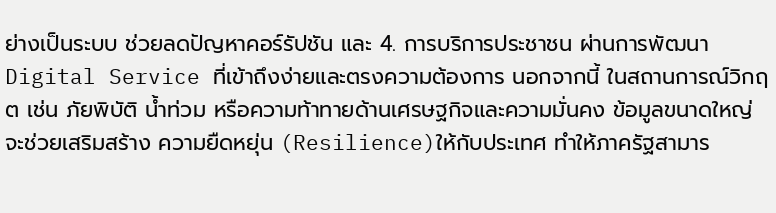ย่างเป็นระบบ ช่วยลดปัญหาคอร์รัปชัน และ 4. การบริการประชาชน ผ่านการพัฒนา Digital Service ที่เข้าถึงง่ายและตรงความต้องการ นอกจากนี้ ในสถานการณ์วิกฤต เช่น ภัยพิบัติ น้ำท่วม หรือความท้าทายด้านเศรษฐกิจและความมั่นคง ข้อมูลขนาดใหญ่จะช่วยเสริมสร้าง ความยืดหยุ่น (Resilience)ให้กับประเทศ ทำให้ภาครัฐสามาร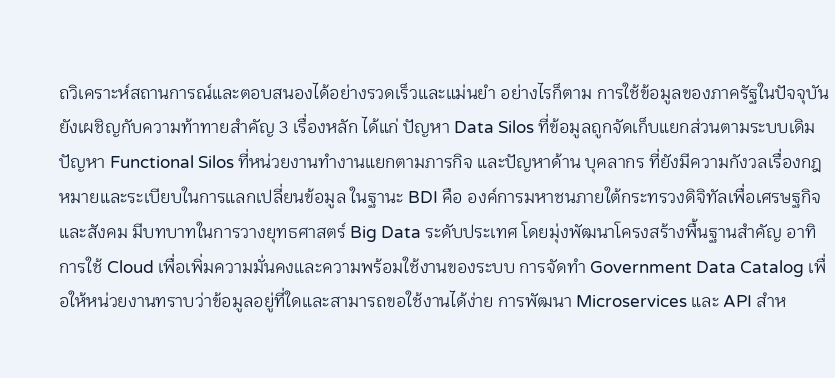ถวิเคราะห์สถานการณ์และตอบสนองได้อย่างรวดเร็วและแม่นยำ อย่างไรก็ตาม การใช้ข้อมูลของภาครัฐในปัจจุบันยังเผชิญกับความท้าทายสำคัญ 3 เรื่องหลัก ได้แก่ ปัญหา Data Silos ที่ข้อมูลถูกจัดเก็บแยกส่วนตามระบบเดิม ปัญหา Functional Silos ที่หน่วยงานทำงานแยกตามภารกิจ และปัญหาด้าน บุคลากร ที่ยังมีความกังวลเรื่องกฎหมายและระเบียบในการแลกเปลี่ยนข้อมูล ในฐานะ BDI คือ องค์การมหาชนภายใต้กระทรวงดิจิทัลเพื่อเศรษฐกิจและสังคม มีบทบาทในการวางยุทธศาสตร์ Big Data ระดับประเทศ โดยมุ่งพัฒนาโครงสร้างพื้นฐานสำคัญ อาทิ การใช้ Cloud เพื่อเพิ่มความมั่นคงและความพร้อมใช้งานของระบบ การจัดทำ Government Data Catalog เพื่อให้หน่วยงานทราบว่าข้อมูลอยู่ที่ใดและสามารถขอใช้งานได้ง่าย การพัฒนา Microservices และ API สำห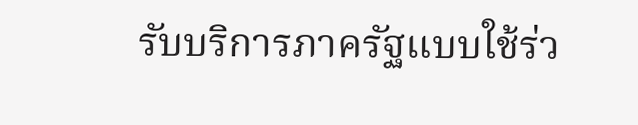รับบริการภาครัฐแบบใช้ร่ว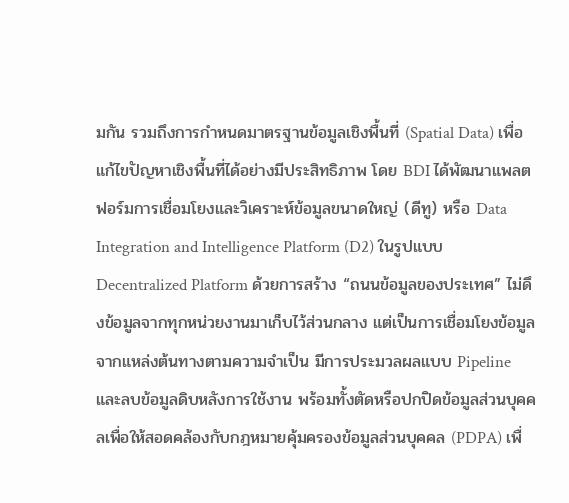มกัน รวมถึงการกำหนดมาตรฐานข้อมูลเชิงพื้นที่ (Spatial Data) เพื่อแก้ไขปัญหาเชิงพื้นที่ได้อย่างมีประสิทธิภาพ โดย BDI ได้พัฒนาแพลตฟอร์มการเชื่อมโยงและวิเคราะห์ข้อมูลขนาดใหญ่ (ดีทู) หรือ Data Integration and Intelligence Platform (D2) ในรูปแบบ Decentralized Platform ด้วยการสร้าง “ถนนข้อมูลของประเทศ” ไม่ดึงข้อมูลจากทุกหน่วยงานมาเก็บไว้ส่วนกลาง แต่เป็นการเชื่อมโยงข้อมูลจากแหล่งต้นทางตามความจำเป็น มีการประมวลผลแบบ Pipeline และลบข้อมูลดิบหลังการใช้งาน พร้อมทั้งตัดหรือปกปิดข้อมูลส่วนบุคคลเพื่อให้สอดคล้องกับกฎหมายคุ้มครองข้อมูลส่วนบุคคล (PDPA) เพื่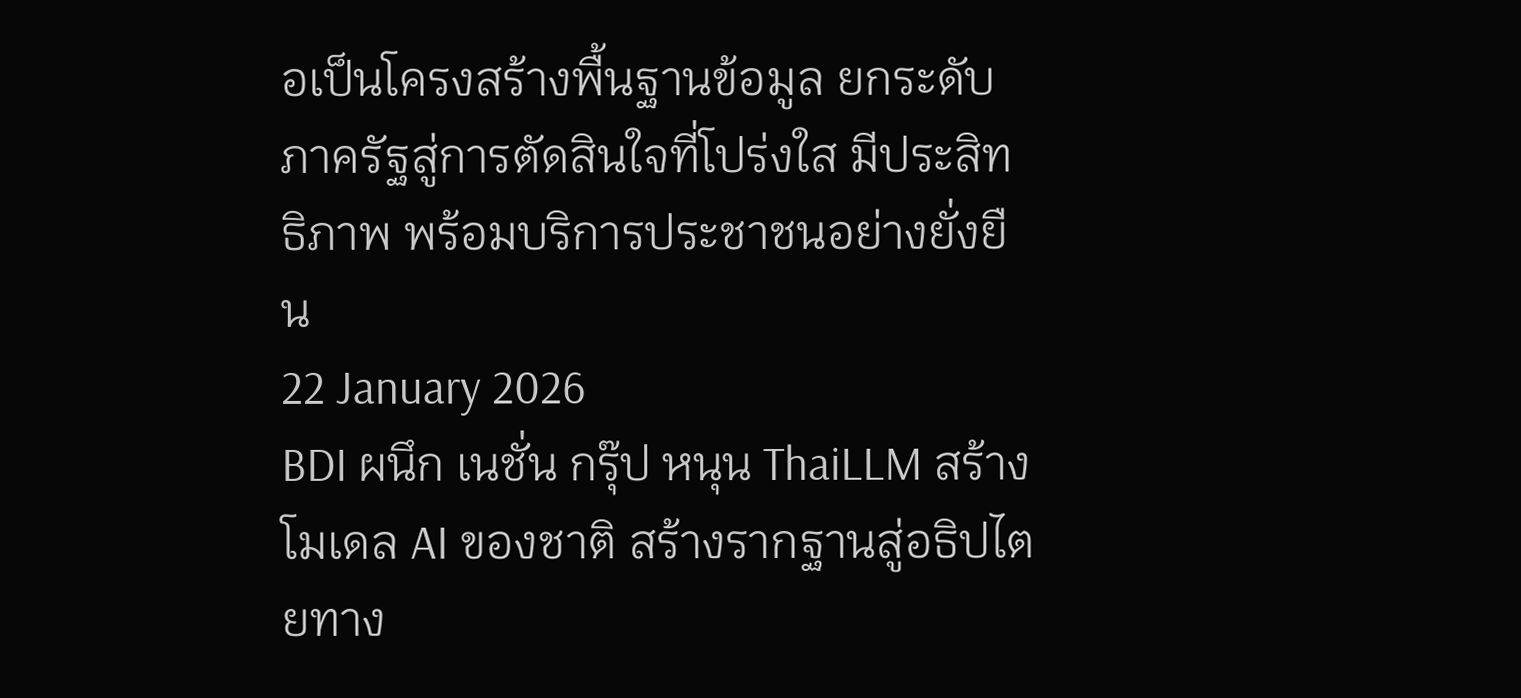อเป็นโครงสร้างพื้นฐานข้อมูล ยกระดับภาครัฐสู่การตัดสินใจที่โปร่งใส มีประสิทธิภาพ พร้อมบริการประชาชนอย่างยั่งยืน
22 January 2026
BDI ผนึก เนชั่น กรุ๊ป หนุน ThaiLLM สร้างโมเดล AI ของชาติ สร้างรากฐานสู่อธิปไตยทาง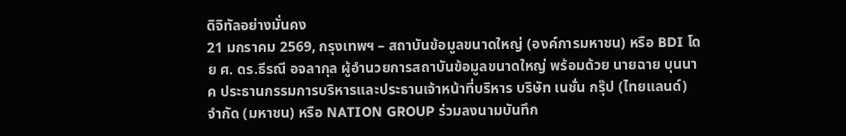ดิจิทัลอย่างมั่นคง
21 มกราคม 2569, กรุงเทพฯ – สถาบันข้อมูลขนาดใหญ่ (องค์การมหาชน) หรือ BDI โดย ศ. ดร.ธีรณี อจลากุล ผู้อำนวยการสถาบันข้อมูลขนาดใหญ่ พร้อมด้วย นายฉาย บุนนาค ประธานกรรมการบริหารและประธานเจ้าหน้าที่บริหาร บริษัท เนชั่น กรุ๊ป (ไทยแลนด์) จำกัด (มหาชน) หรือ NATION GROUP ร่วมลงนามบันทึก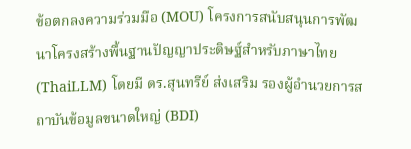ข้อตกลงความร่วมมือ (MOU) โครงการสนับสนุนการพัฒนาโครงสร้างพื้นฐานปัญญาประดิษฐ์สำหรับภาษาไทย (ThaiLLM) โดยมี ดร.สุนทรีย์ ส่งเสริม รองผู้อำนวยการสถาบันข้อมูลขนาดใหญ่ (BDI)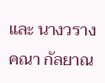และ นางวรางคณา กัลยาณ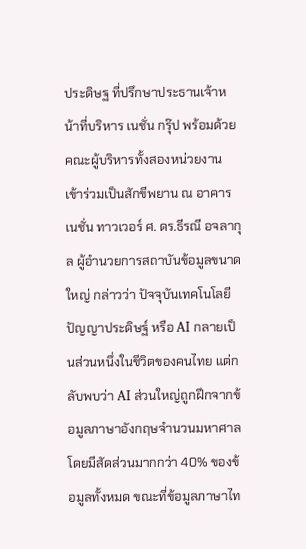ประดิษฐ ที่ปรึกษาประธานเจ้าหน้าที่บริหาร เนชั่น กรุ๊ป พร้อมด้วยคณะผู้บริหารทั้งสองหน่วยงาน เข้าร่วมเป็นสักขีพยาน ณ อาคาร เนชั่น ทาวเวอร์ ศ. ดร.ธีรณี อจลากุล ผู้อำนวยการสถาบันข้อมูลขนาดใหญ่ กล่าวว่า ปัจจุบันเทคโนโลยีปัญญาประดิษฐ์ หรือ AI กลายเป็นส่วนหนึ่งในชีวิตของคนไทย แต่กลับพบว่า AI ส่วนใหญ่ถูกฝึกจากข้อมูลภาษาอังกฤษจำนวนมหาศาล โดยมีสัดส่วนมากกว่า 40% ของข้อมูลทั้งหมด ขณะที่ข้อมูลภาษาไท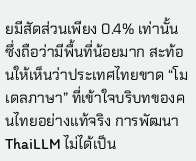ยมีสัดส่วนเพียง 0.4% เท่านั้น ซึ่งถือว่ามีพื้นที่น้อยมาก สะท้อนให้เห็นว่าประเทศไทยขาด “โมเดลภาษา” ที่เข้าใจบริบทของคนไทยอย่างแท้จริง การพัฒนา ThaiLLM ไม่ได้เป็น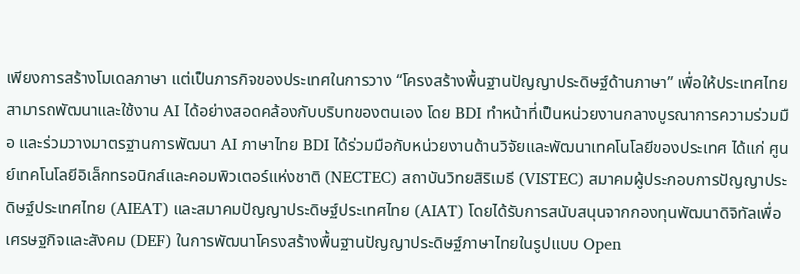เพียงการสร้างโมเดลภาษา แต่เป็นภารกิจของประเทศในการวาง “โครงสร้างพื้นฐานปัญญาประดิษฐ์ด้านภาษา” เพื่อให้ประเทศไทยสามารถพัฒนาและใช้งาน AI ได้อย่างสอดคล้องกับบริบทของตนเอง โดย BDI ทำหน้าที่เป็นหน่วยงานกลางบูรณาการความร่วมมือ และร่วมวางมาตรฐานการพัฒนา AI ภาษาไทย BDI ได้ร่วมมือกับหน่วยงานด้านวิจัยและพัฒนาเทคโนโลยีของประเทศ ได้แก่ ศูนย์เทคโนโลยีอิเล็กทรอนิกส์และคอมพิวเตอร์แห่งชาติ (NECTEC) สถาบันวิทยสิริเมธี (VISTEC) สมาคมผู้ประกอบการปัญญาประดิษฐ์ประเทศไทย (AIEAT) และสมาคมปัญญาประดิษฐ์ประเทศไทย (AIAT) โดยได้รับการสนับสนุนจากกองทุนพัฒนาดิจิทัลเพื่อเศรษฐกิจและสังคม (DEF) ในการพัฒนาโครงสร้างพื้นฐานปัญญาประดิษฐ์ภาษาไทยในรูปแบบ Open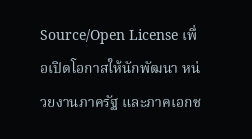Source/Open License เพื่อเปิดโอกาสให้นักพัฒนา หน่วยงานภาครัฐ และภาคเอกช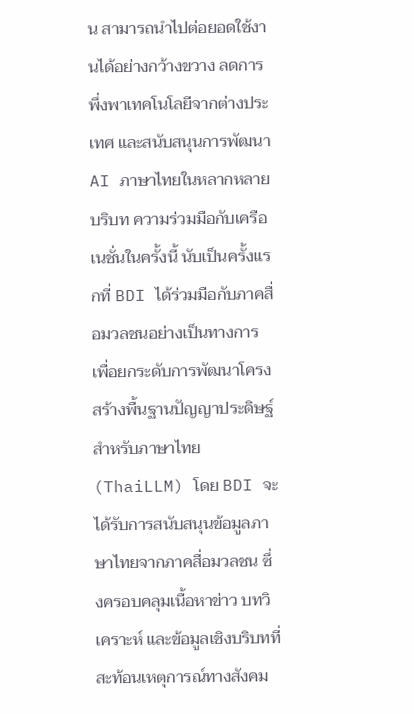น สามารถนำไปต่อยอดใช้งานได้อย่างกว้างขวาง ลดการพึ่งพาเทคโนโลยีจากต่างประเทศ และสนับสนุนการพัฒนา AI ภาษาไทยในหลากหลายบริบท ความร่วมมือกับเครือเนชั่นในครั้งนี้ นับเป็นครั้งแรกที่ BDI ได้ร่วมมือกับภาคสื่อมวลชนอย่างเป็นทางการ เพื่อยกระดับการพัฒนาโครงสร้างพื้นฐานปัญญาประดิษฐ์สำหรับภาษาไทย (ThaiLLM) โดย BDI จะได้รับการสนับสนุนข้อมูลภาษาไทยจากภาคสื่อมวลชน ซึ่งครอบคลุมเนื้อหาข่าว บทวิเคราะห์ และข้อมูลเชิงบริบทที่สะท้อนเหตุการณ์ทางสังคม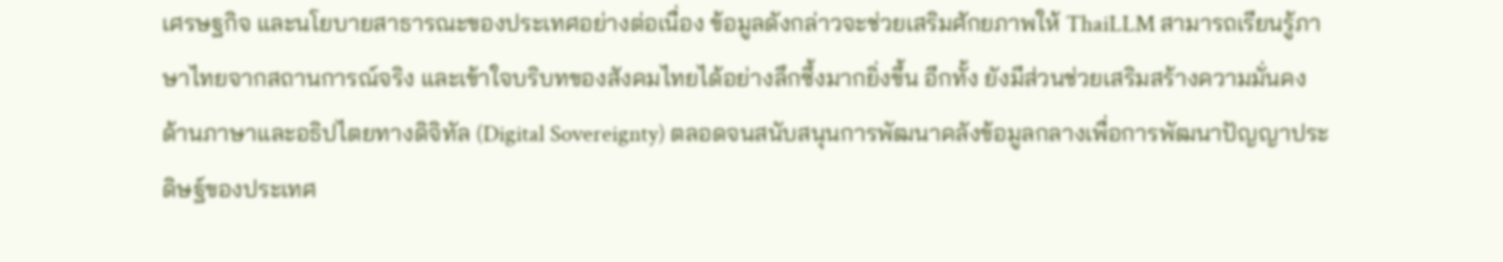เศรษฐกิจ และนโยบายสาธารณะของประเทศอย่างต่อเนื่อง ข้อมูลดังกล่าวจะช่วยเสริมศักยภาพให้ ThaiLLM สามารถเรียนรู้ภาษาไทยจากสถานการณ์จริง และเข้าใจบริบทของสังคมไทยได้อย่างลึกซึ้งมากยิ่งขึ้น อีกทั้ง ยังมีส่วนช่วยเสริมสร้างความมั่นคงด้านภาษาและอธิปไตยทางดิจิทัล (Digital Sovereignty) ตลอดจนสนับสนุนการพัฒนาคลังข้อมูลกลางเพื่อการพัฒนาปัญญาประดิษฐ์ของประเทศ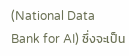(National Data Bank for AI) ซึ่งจะเป็น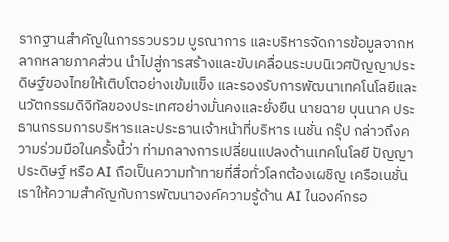รากฐานสำคัญในการรวบรวม บูรณาการ และบริหารจัดการข้อมูลจากหลากหลายภาคส่วน นำไปสู่การสร้างและขับเคลื่อนระบบนิเวศปัญญาประดิษฐ์ของไทยให้เติบโตอย่างเข้มแข็ง และรองรับการพัฒนาเทคโนโลยีและนวัตกรรมดิจิทัลของประเทศอย่างมั่นคงและยั่งยืน นายฉาย บุนนาค ประธานกรรมการบริหารและประธานเจ้าหน้าที่บริหาร เนชั่น กรุ๊ป กล่าวถึงความร่วมมือในครั้งนี้ว่า ท่ามกลางการเปลี่ยนแปลงด้านเทคโนโลยี ปัญญาประดิษฐ์ หรือ AI ถือเป็นความท้าทายที่สื่อทั่วโลกต้องเผชิญ เครือเนชั่นเราให้ความสำคัญกับการพัฒนาองค์ความรู้ด้าน AI ในองค์กรอ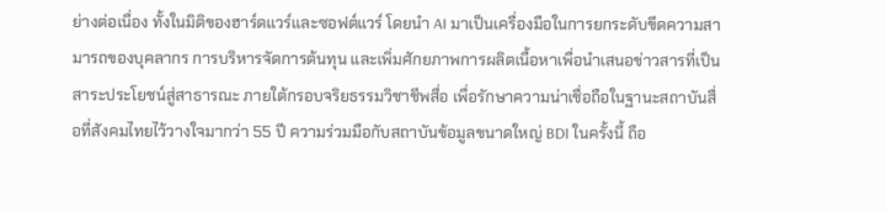ย่างต่อเนื่อง ทั้งในมิติของฮาร์ดแวร์และซอฟต์แวร์ โดยนำ AI มาเป็นเครื่องมือในการยกระดับขีดความสามารถของบุคลากร การบริหารจัดการต้นทุน และเพิ่มศักยภาพการผลิตเนื้อหาเพื่อนำเสนอข่าวสารที่เป็นสาระประโยชน์สู่สาธารณะ ภายใต้กรอบจริยธรรมวิชาชีพสื่อ เพื่อรักษาความน่าเชื่อถือในฐานะสถาบันสื่อที่สังคมไทยไว้วางใจมากว่า 55 ปี ความร่วมมือกับสถาบันข้อมูลขนาดใหญ่ BDI ในครั้งนี้ ถือ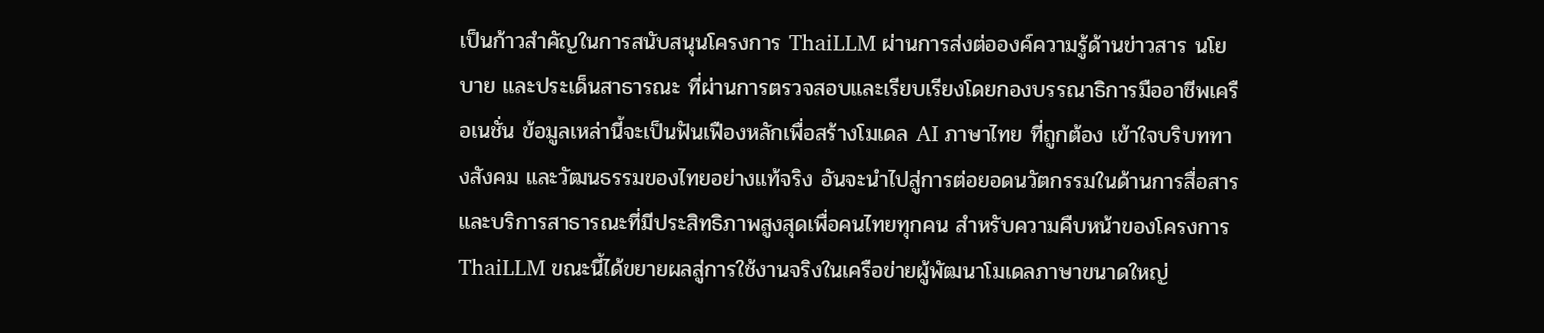เป็นก้าวสำคัญในการสนับสนุนโครงการ ThaiLLM ผ่านการส่งต่อองค์ความรู้ด้านข่าวสาร นโยบาย และประเด็นสาธารณะ ที่ผ่านการตรวจสอบและเรียบเรียงโดยกองบรรณาธิการมืออาชีพเครือเนชั่น ข้อมูลเหล่านี้จะเป็นฟันเฟืองหลักเพื่อสร้างโมเดล AI ภาษาไทย ที่ถูกต้อง เข้าใจบริบททางสังคม และวัฒนธรรมของไทยอย่างแท้จริง อันจะนำไปสู่การต่อยอดนวัตกรรมในด้านการสื่อสาร และบริการสาธารณะที่มีประสิทธิภาพสูงสุดเพื่อคนไทยทุกคน สำหรับความคืบหน้าของโครงการThaiLLM ขณะนี้ได้ขยายผลสู่การใช้งานจริงในเครือข่ายผู้พัฒนาโมเดลภาษาขนาดใหญ่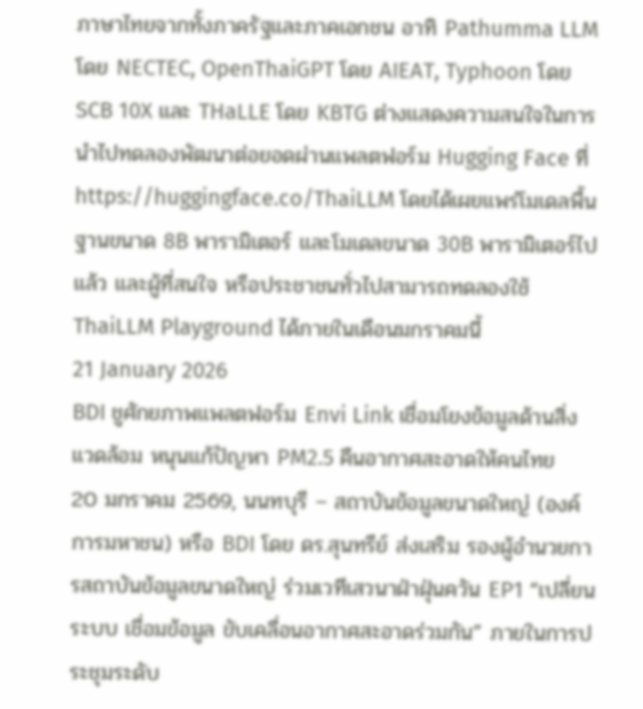ภาษาไทยจากทั้งภาครัฐและภาคเอกชน อาทิ Pathumma LLM โดย NECTEC, OpenThaiGPT โดย AIEAT, Typhoon โดย SCB 10X และ THaLLE โดย KBTG ต่างแสดงความสนใจในการนำไปทดลองพัฒนาต่อยอดผ่านแพลตฟอร์ม Hugging Face ที่ https://huggingface.co/ThaiLLM โดยได้เผยแพร่โมเดลพื้นฐานขนาด 8B พารามิเตอร์ และโมเดลขนาด 30B พารามิเตอร์ไปแล้ว และผู้ที่สนใจ หรือประชาชนทั่วไปสามารถทดลองใช้ ThaiLLM Playground ได้ภายในเดือนมกราคมนี้
21 January 2026
BDI ชูศักยภาพแพลตฟอร์ม Envi Link เชื่อมโยงข้อมูลด้านสิ่งแวดล้อม หนุนแก้ปัญหา PM2.5 คืนอากาศสะอาดให้คนไทย
20 มกราคม 2569, นนทบุรี – สถาบันข้อมูลขนาดใหญ่ (องค์การมหาชน) หรือ BDI โดย ดร.สุนทรีย์ ส่งเสริม รองผู้อำนวยการสถาบันข้อมูลขนาดใหญ่ ร่วมเวทีเสวนาฝ่าฝุ่นควัน EP1 “เปลี่ยนระบบ เชื่อมข้อมูล ขับเคลื่อนอากาศสะอาดร่วมกัน” ภายในการประชุมระดับ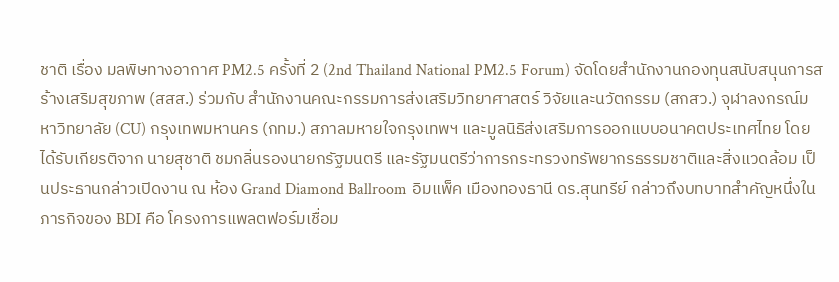ชาติ เรื่อง มลพิษทางอากาศ PM2.5 ครั้งที่ 2 (2nd Thailand National PM2.5 Forum) จัดโดยสำนักงานกองทุนสนับสนุนการสร้างเสริมสุขภาพ (สสส.) ร่วมกับ สำนักงานคณะกรรมการส่งเสริมวิทยาศาสตร์ วิจัยและนวัตกรรม (สกสว.) จุฬาลงกรณ์มหาวิทยาลัย (CU) กรุงเทพมหานคร (กทม.) สภาลมหายใจกรุงเทพฯ และมูลนิธิส่งเสริมการออกแบบอนาคตประเทศไทย โดยได้รับเกียรติจาก นายสุชาติ ชมกลิ่นรองนายกรัฐมนตรี และรัฐมนตรีว่าการกระทรวงทรัพยากรธรรมชาติและสิ่งแวดล้อม เป็นประธานกล่าวเปิดงาน ณ ห้อง Grand Diamond Ballroom อิมแพ็ค เมืองทองธานี ดร.สุนทรีย์ กล่าวถึงบทบาทสำคัญหนึ่งในภารกิจของ BDI คือ โครงการแพลตฟอร์มเชื่อม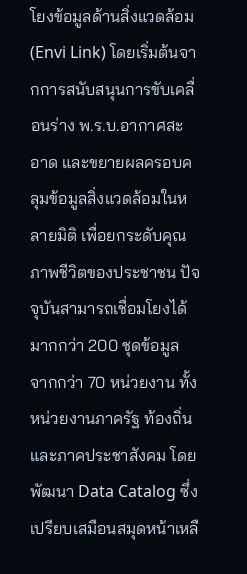โยงข้อมูลด้านสิ่งแวดล้อม (Envi Link) โดยเริ่มต้นจากการสนับสนุนการขับเคลื่อนร่าง พ.ร.บ.อากาศสะอาด และขยายผลครอบคลุมข้อมูลสิ่งแวดล้อมในหลายมิติ เพื่อยกระดับคุณภาพชีวิตของประชาชน ปัจจุบันสามารถเชื่อมโยงได้มากกว่า 200 ชุดข้อมูล จากกว่า 70 หน่วยงาน ทั้งหน่วยงานภาครัฐ ท้องถิ่น และภาคประชาสังคม โดยพัฒนา Data Catalog ซึ่งเปรียบเสมือนสมุดหน้าเหลื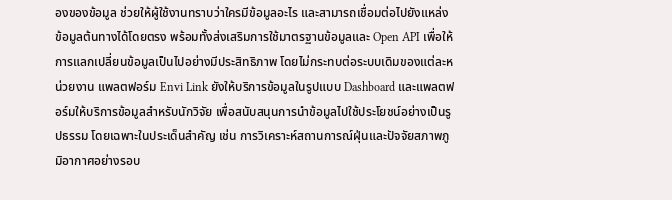องของข้อมูล ช่วยให้ผู้ใช้งานทราบว่าใครมีข้อมูลอะไร และสามารถเชื่อมต่อไปยังแหล่งข้อมูลต้นทางได้โดยตรง พร้อมทั้งส่งเสริมการใช้มาตรฐานข้อมูลและ Open API เพื่อให้การแลกเปลี่ยนข้อมูลเป็นไปอย่างมีประสิทธิภาพ โดยไม่กระทบต่อระบบเดิมของแต่ละหน่วยงาน แพลตฟอร์ม Envi Link ยังให้บริการข้อมูลในรูปแบบ Dashboard และแพลตฟอร์มให้บริการข้อมูลสำหรับนักวิจัย เพื่อสนับสนุนการนำข้อมูลไปใช้ประโยชน์อย่างเป็นรูปธรรม โดยเฉพาะในประเด็นสำคัญ เช่น การวิเคราะห์สถานการณ์ฝุ่นและปัจจัยสภาพภูมิอากาศอย่างรอบ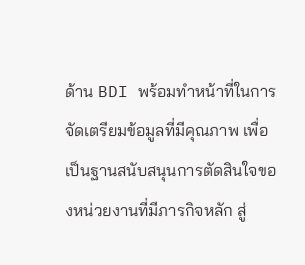ด้าน BDI พร้อมทำหน้าที่ในการจัดเตรียมข้อมูลที่มีคุณภาพ เพื่อเป็นฐานสนับสนุนการตัดสินใจของหน่วยงานที่มีภารกิจหลัก สู่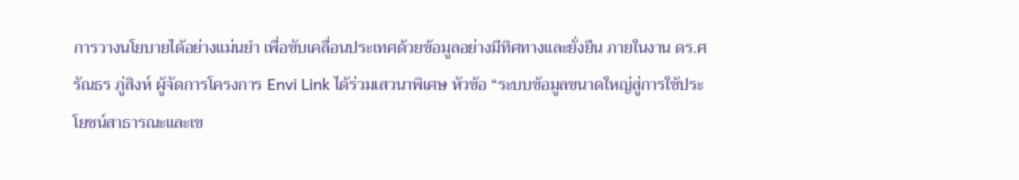การวางนโยบายได้อย่างแม่นยำ เพื่อขับเคลื่อนประเทศด้วยข้อมูลอย่างมีทิศทางและยั่งยืน ภายในงาน ดร.ศรัณธร ภู่สิงห์ ผู้จัดการโครงการ Envi Link ได้ร่วมเสวนาพิเศษ หัวข้อ “ระบบข้อมูลขนาดใหญ่สู่การใช้ประโยชน์สาธารณะและเข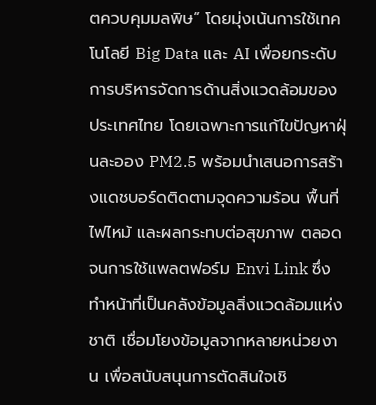ตควบคุมมลพิษ” โดยมุ่งเน้นการใช้เทคโนโลยี Big Data และ AI เพื่อยกระดับการบริหารจัดการด้านสิ่งแวดล้อมของประเทศไทย โดยเฉพาะการแก้ไขปัญหาฝุ่นละออง PM2.5 พร้อมนำเสนอการสร้างแดชบอร์ดติดตามจุดความร้อน พื้นที่ไฟไหม้ และผลกระทบต่อสุขภาพ ตลอดจนการใช้แพลตฟอร์ม Envi Link ซึ่งทำหน้าที่เป็นคลังข้อมูลสิ่งแวดล้อมแห่งชาติ เชื่อมโยงข้อมูลจากหลายหน่วยงาน เพื่อสนับสนุนการตัดสินใจเชิ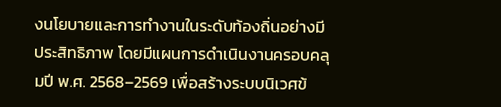งนโยบายและการทำงานในระดับท้องถิ่นอย่างมีประสิทธิภาพ โดยมีแผนการดำเนินงานครอบคลุมปี พ.ศ. 2568–2569 เพื่อสร้างระบบนิเวศข้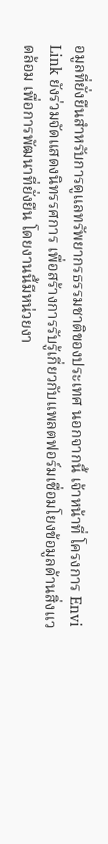อมูลที่ยั่งยืนสำหรับการดูแลทรัพยากรธรรมชาติของประเทศ นอกจากนี้ เจ้าหน้าที่ โครงการ Envi Link ยังร่วมจัดแสดงนิทรรศการ เพื่อสร้างการรับรู้เกี่ยวกับแพลตฟอร์มเชื่อมโยงข้อมูลด้านสิ่งแวดล้อม เพื่อการพัฒนาที่ยั่งยืน โดยงานนี้มีหน่วยงา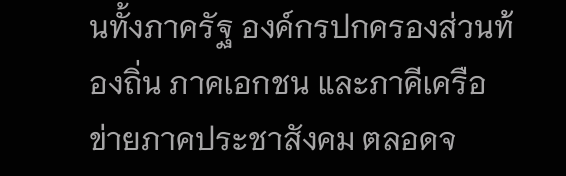นทั้งภาครัฐ องค์กรปกครองส่วนท้องถิ่น ภาคเอกชน และภาคีเครือข่ายภาคประชาสังคม ตลอดจ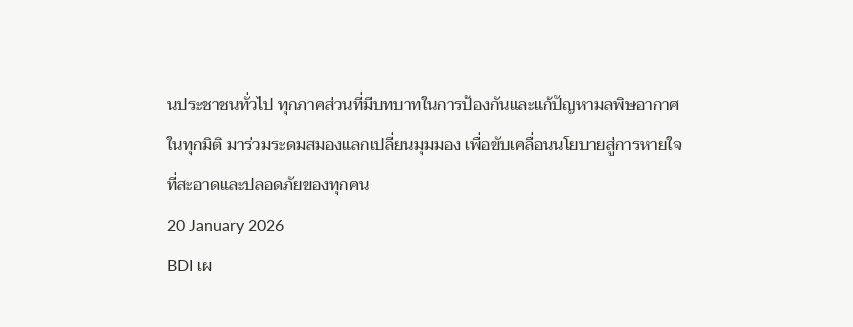นประชาชนทั่วไป ทุกภาคส่วนที่มีบทบาทในการป้องกันและแก้ปัญหามลพิษอากาศในทุกมิติ มาร่วมระดมสมองแลกเปลี่ยนมุมมอง เพื่อขับเคลื่อนนโยบายสู่การหายใจที่สะอาดและปลอดภัยของทุกคน
20 January 2026
BDI เผ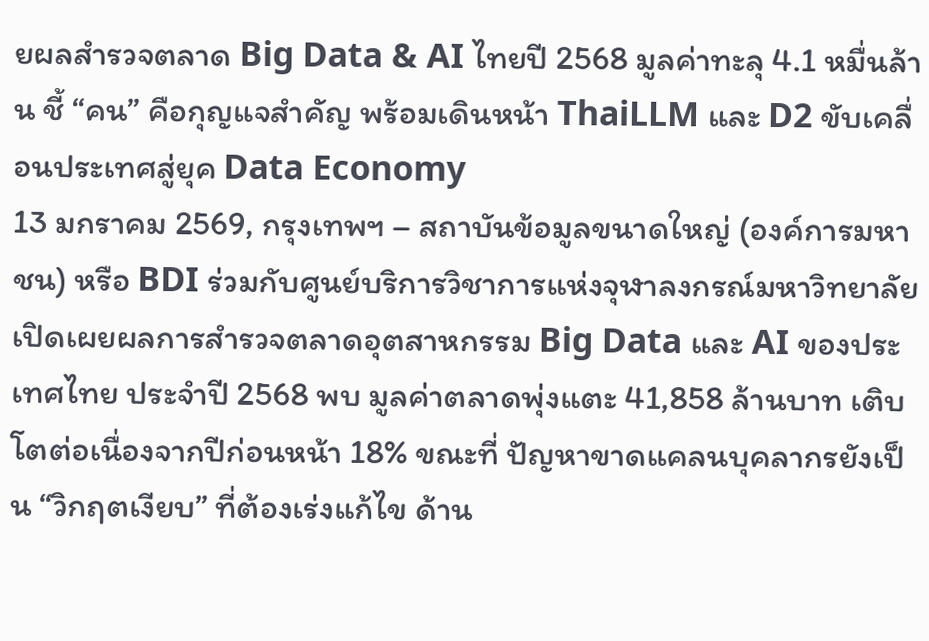ยผลสำรวจตลาด Big Data & AI ไทยปี 2568 มูลค่าทะลุ 4.1 หมื่นล้าน ชี้ “คน” คือกุญแจสำคัญ พร้อมเดินหน้า ThaiLLM และ D2 ขับเคลื่อนประเทศสู่ยุค Data Economy
13 มกราคม 2569, กรุงเทพฯ – สถาบันข้อมูลขนาดใหญ่ (องค์การมหาชน) หรือ BDI ร่วมกับศูนย์บริการวิชาการแห่งจุฬาลงกรณ์มหาวิทยาลัย เปิดเผยผลการสำรวจตลาดอุตสาหกรรม Big Data และ AI ของประเทศไทย ประจำปี 2568 พบ มูลค่าตลาดพุ่งแตะ 41,858 ล้านบาท เติบโตต่อเนื่องจากปีก่อนหน้า 18% ขณะที่ ปัญหาขาดแคลนบุคลากรยังเป็น “วิกฤตเงียบ” ที่ต้องเร่งแก้ไข ด้าน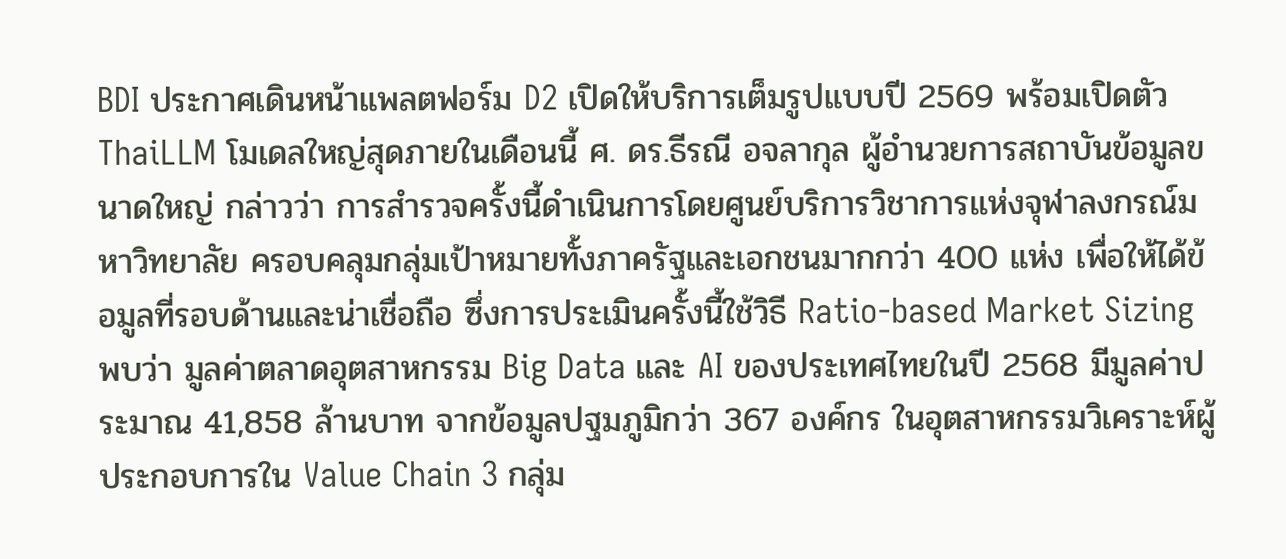BDI ประกาศเดินหน้าแพลตฟอร์ม D2 เปิดให้บริการเต็มรูปแบบปี 2569 พร้อมเปิดตัว ThaiLLM โมเดลใหญ่สุดภายในเดือนนี้ ศ. ดร.ธีรณี อจลากุล ผู้อำนวยการสถาบันข้อมูลขนาดใหญ่ กล่าวว่า การสำรวจครั้งนี้ดำเนินการโดยศูนย์บริการวิชาการแห่งจุฬาลงกรณ์มหาวิทยาลัย ครอบคลุมกลุ่มเป้าหมายทั้งภาครัฐและเอกชนมากกว่า 400 แห่ง เพื่อให้ได้ข้อมูลที่รอบด้านและน่าเชื่อถือ ซึ่งการประเมินครั้งนี้ใช้วิธี Ratio-based Market Sizing พบว่า มูลค่าตลาดอุตสาหกรรม Big Data และ AI ของประเทศไทยในปี 2568 มีมูลค่าประมาณ 41,858 ล้านบาท จากข้อมูลปฐมภูมิกว่า 367 องค์กร ในอุตสาหกรรมวิเคราะห์ผู้ประกอบการใน Value Chain 3 กลุ่ม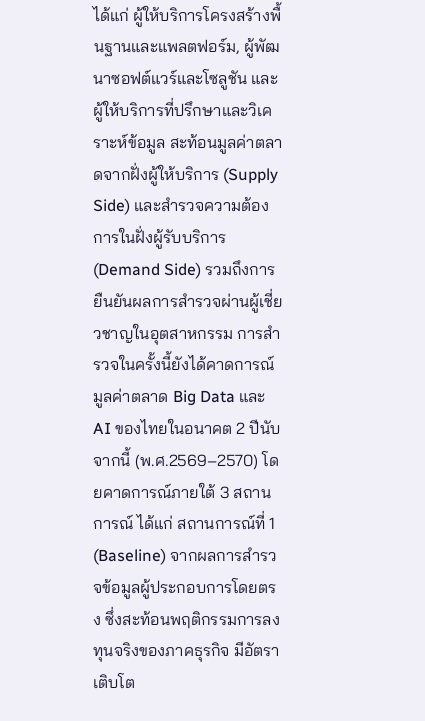ได้แก่ ผู้ให้บริการโครงสร้างพื้นฐานและแพลตฟอร์ม, ผู้พัฒนาซอฟต์แวร์และโซลูชัน และผู้ให้บริการที่ปรึกษาและวิเคราะห์ข้อมูล สะท้อนมูลค่าตลาดจากฝั่งผู้ให้บริการ (Supply Side) และสำรวจความต้องการในฝั่งผู้รับบริการ (Demand Side) รวมถึงการยืนยันผลการสำรวจผ่านผู้เชี่ยวชาญในอุตสาหกรรม การสำรวจในครั้งนี้ยังได้คาดการณ์มูลค่าตลาด Big Data และ AI ของไทยในอนาคต 2 ปีนับจากนี้ (พ.ศ.2569–2570) โดยคาดการณ์ภายใต้ 3 สถานการณ์ ได้แก่ สถานการณ์ที่ 1 (Baseline) จากผลการสำรวจข้อมูลผู้ประกอบการโดยตรง ซึ่งสะท้อนพฤติกรรมการลงทุนจริงของภาคธุรกิจ มีอัตราเติบโต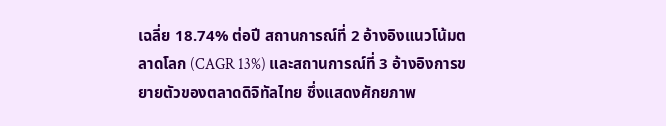เฉลี่ย 18.74% ต่อปี สถานการณ์ที่ 2 อ้างอิงแนวโน้มตลาดโลก (CAGR 13%) และสถานการณ์ที่ 3 อ้างอิงการขยายตัวของตลาดดิจิทัลไทย ซึ่งแสดงศักยภาพ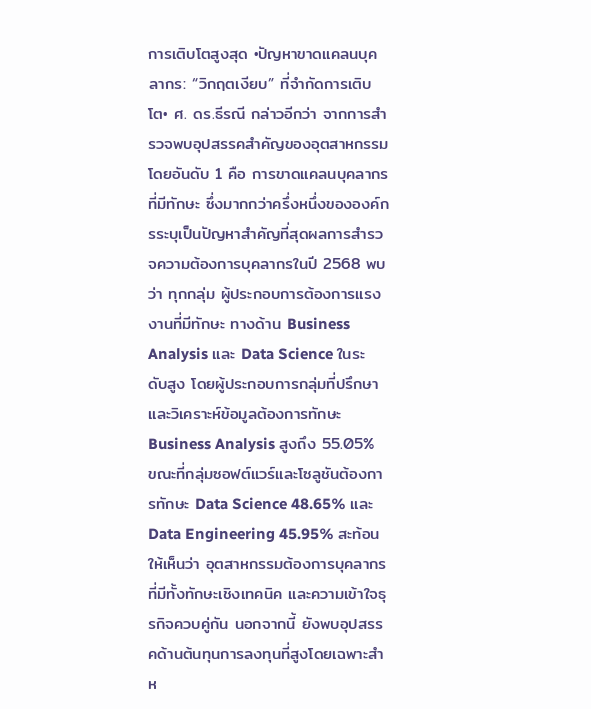การเติบโตสูงสุด •ปัญหาขาดแคลนบุคลากร: “วิกฤตเงียบ” ที่จำกัดการเติบโต• ศ. ดร.ธีรณี กล่าวอีกว่า จากการสำรวจพบอุปสรรคสำคัญของอุตสาหกรรม โดยอันดับ 1 คือ การขาดแคลนบุคลากรที่มีทักษะ ซึ่งมากกว่าครึ่งหนึ่งขององค์กรระบุเป็นปัญหาสำคัญที่สุดผลการสำรวจความต้องการบุคลากรในปี 2568 พบว่า ทุกกลุ่ม ผู้ประกอบการต้องการแรงงานที่มีทักษะ ทางด้าน Business Analysis และ Data Science ในระดับสูง โดยผู้ประกอบการกลุ่มที่ปรึกษา และวิเคราะห์ข้อมูลต้องการทักษะ Business Analysis สูงถึง 55.05% ขณะที่กลุ่มซอฟต์แวร์และโซลูชันต้องการทักษะ Data Science 48.65% และ Data Engineering 45.95% สะท้อนให้เห็นว่า อุตสาหกรรมต้องการบุคลากรที่มีทั้งทักษะเชิงเทคนิค และความเข้าใจธุรกิจควบคู่กัน นอกจากนี้ ยังพบอุปสรรคด้านต้นทุนการลงทุนที่สูงโดยเฉพาะสำห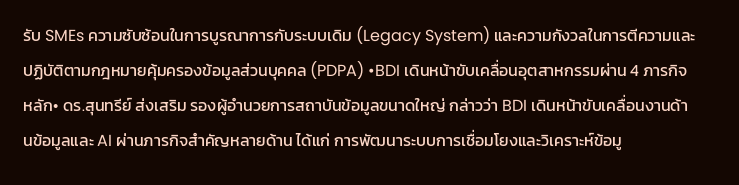รับ SMEs ความซับซ้อนในการบูรณาการกับระบบเดิม (Legacy System) และความกังวลในการตีความและปฏิบัติตามกฎหมายคุ้มครองข้อมูลส่วนบุคคล (PDPA) •BDI เดินหน้าขับเคลื่อนอุตสาหกรรมผ่าน 4 ภารกิจหลัก• ดร.สุนทรีย์ ส่งเสริม รองผู้อำนวยการสถาบันข้อมูลขนาดใหญ่ กล่าวว่า BDI เดินหน้าขับเคลื่อนงานด้านข้อมูลและ AI ผ่านภารกิจสำคัญหลายด้าน ได้แก่ การพัฒนาระบบการเชื่อมโยงและวิเคราะห์ข้อมู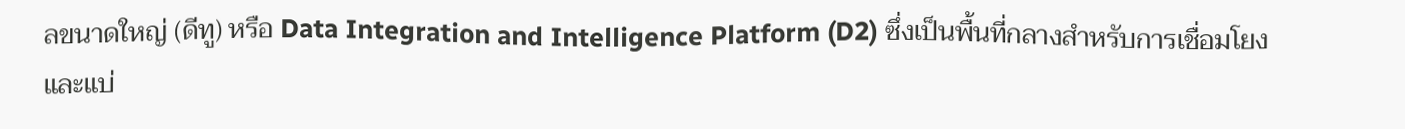ลขนาดใหญ่ (ดีทู) หรือ Data Integration and Intelligence Platform (D2) ซึ่งเป็นพื้นที่กลางสำหรับการเชื่อมโยงและแบ่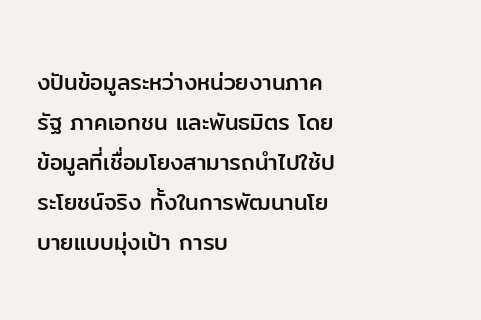งปันข้อมูลระหว่างหน่วยงานภาครัฐ ภาคเอกชน และพันธมิตร โดยข้อมูลที่เชื่อมโยงสามารถนำไปใช้ประโยชน์จริง ทั้งในการพัฒนานโยบายแบบมุ่งเป้า การบ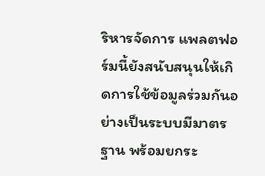ริหารจัดการ แพลตฟอร์มนี้ยังสนับสนุนให้เกิดการใช้ข้อมูลร่วมกันอย่างเป็นระบบมีมาตรฐาน พร้อมยกระ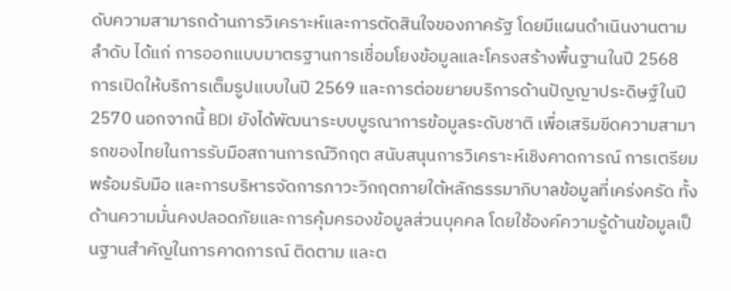ดับความสามารถด้านการวิเคราะห์และการตัดสินใจของภาครัฐ โดยมีแผนดำเนินงานตามลำดับ ได้แก่ การออกแบบมาตรฐานการเชื่อมโยงข้อมูลและโครงสร้างพื้นฐานในปี 2568 การเปิดให้บริการเต็มรูปแบบในปี 2569 และการต่อขยายบริการด้านปัญญาประดิษฐ์ในปี 2570 นอกจากนี้ BDI ยังได้พัฒนาระบบบูรณาการข้อมูลระดับชาติ เพื่อเสริมขีดความสามารถของไทยในการรับมือสถานการณ์วิกฤต สนับสนุนการวิเคราะห์เชิงคาดการณ์ การเตรียมพร้อมรับมือ และการบริหารจัดการภาวะวิกฤตภายใต้หลักธรรมาภิบาลข้อมูลที่เคร่งครัด ทั้งด้านความมั่นคงปลอดภัยและการคุ้มครองข้อมูลส่วนบุคคล โดยใช้องค์ความรู้ด้านข้อมูลเป็นฐานสำคัญในการคาดการณ์ ติดตาม และต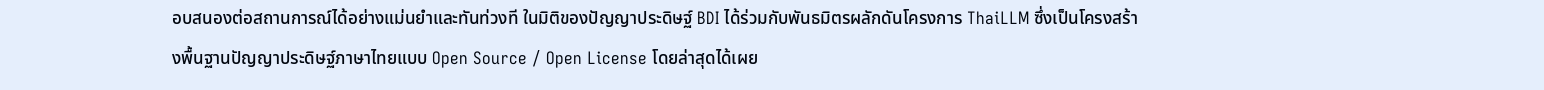อบสนองต่อสถานการณ์ได้อย่างแม่นยำและทันท่วงที ในมิติของปัญญาประดิษฐ์ BDI ได้ร่วมกับพันธมิตรผลักดันโครงการ ThaiLLM ซึ่งเป็นโครงสร้างพื้นฐานปัญญาประดิษฐ์ภาษาไทยแบบ Open Source / Open License โดยล่าสุดได้เผย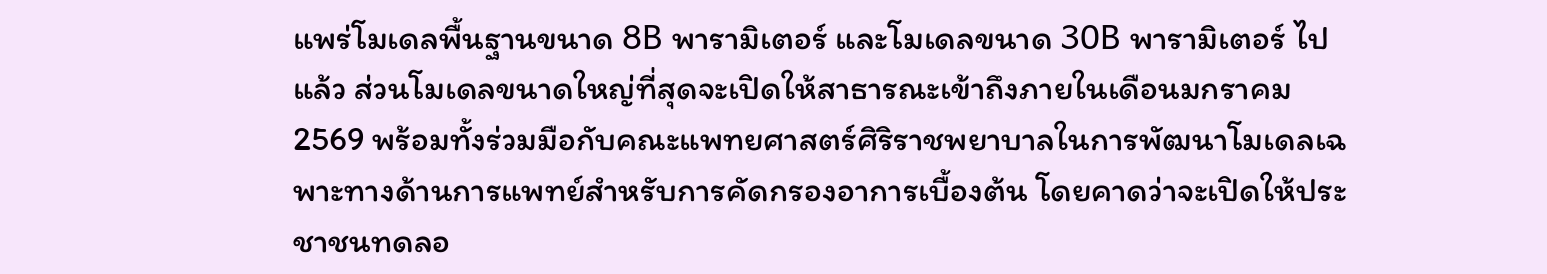แพร่โมเดลพื้นฐานขนาด 8B พารามิเตอร์ และโมเดลขนาด 30B พารามิเตอร์ ไปแล้ว ส่วนโมเดลขนาดใหญ่ที่สุดจะเปิดให้สาธารณะเข้าถึงภายในเดือนมกราคม 2569 พร้อมทั้งร่วมมือกับคณะแพทยศาสตร์ศิริราชพยาบาลในการพัฒนาโมเดลเฉพาะทางด้านการแพทย์สำหรับการคัดกรองอาการเบื้องต้น โดยคาดว่าจะเปิดให้ประชาชนทดลอ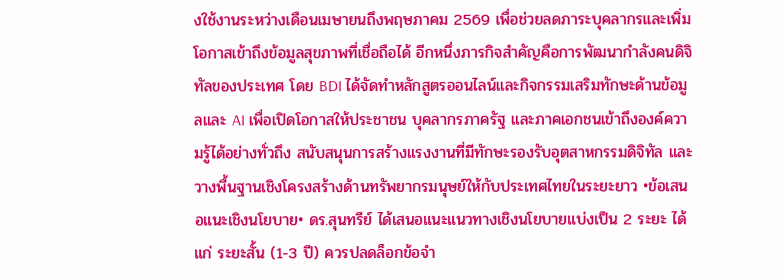งใช้งานระหว่างเดือนเมษายนถึงพฤษภาคม 2569 เพื่อช่วยลดภาระบุคลากรและเพิ่มโอกาสเข้าถึงข้อมูลสุขภาพที่เชื่อถือได้ อีกหนึ่งภารกิจสำคัญคือการพัฒนากำลังคนดิจิทัลของประเทศ โดย BDI ได้จัดทำหลักสูตรออนไลน์และกิจกรรมเสริมทักษะด้านข้อมูลและ AI เพื่อเปิดโอกาสให้ประชาชน บุคลากรภาครัฐ และภาคเอกชนเข้าถึงองค์ความรู้ได้อย่างทั่วถึง สนับสนุนการสร้างแรงงานที่มีทักษะรองรับอุตสาหกรรมดิจิทัล และวางพื้นฐานเชิงโครงสร้างด้านทรัพยากรมนุษย์ให้กับประเทศไทยในระยะยาว •ข้อเสนอแนะเชิงนโยบาย• ดร.สุนทรีย์ ได้เสนอแนะแนวทางเชิงนโยบายแบ่งเป็น 2 ระยะ ได้แก่ ระยะสั้น (1-3 ปี) ควรปลดล็อกข้อจำ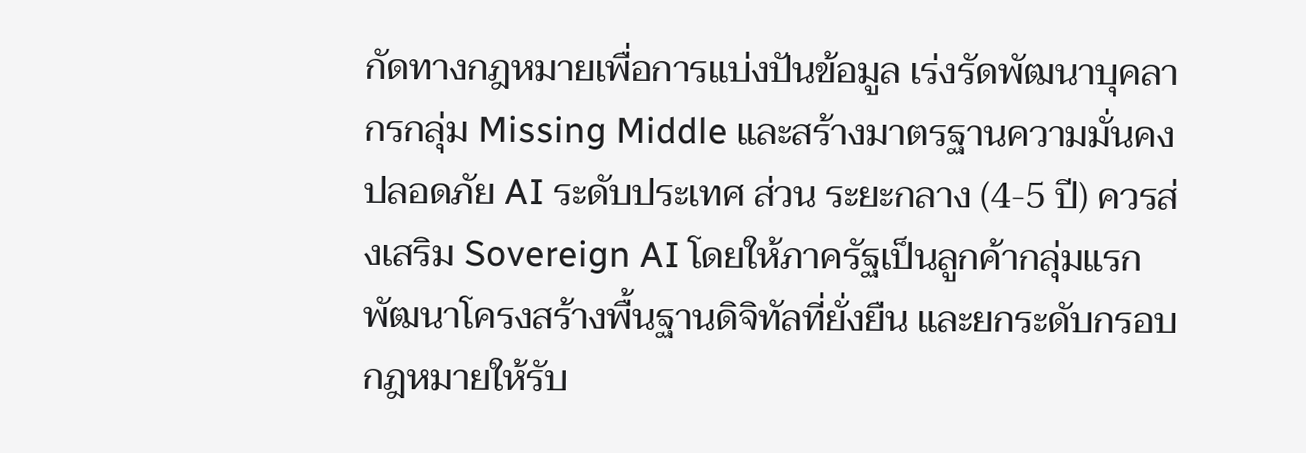กัดทางกฎหมายเพื่อการแบ่งปันข้อมูล เร่งรัดพัฒนาบุคลากรกลุ่ม Missing Middle และสร้างมาตรฐานความมั่นคงปลอดภัย AI ระดับประเทศ ส่วน ระยะกลาง (4-5 ปี) ควรส่งเสริม Sovereign AI โดยให้ภาครัฐเป็นลูกค้ากลุ่มแรก พัฒนาโครงสร้างพื้นฐานดิจิทัลที่ยั่งยืน และยกระดับกรอบกฎหมายให้รับ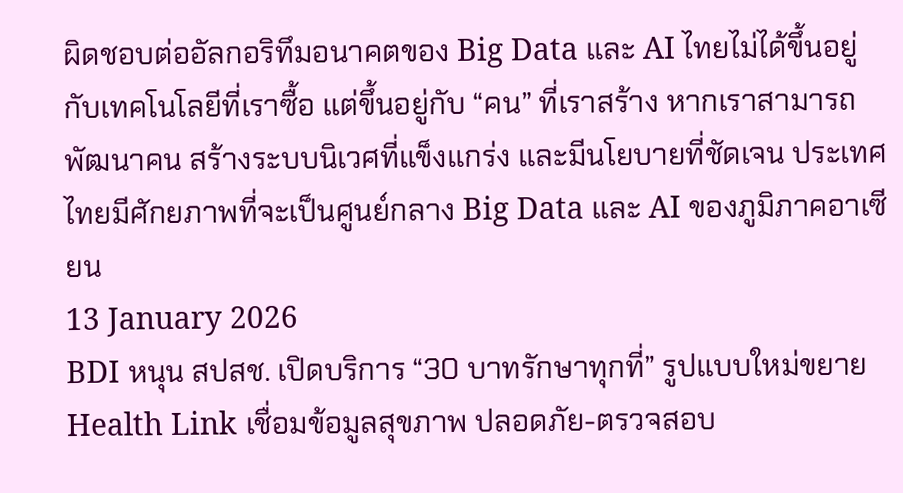ผิดชอบต่ออัลกอริทึมอนาคตของ Big Data และ AI ไทยไม่ได้ขึ้นอยู่กับเทคโนโลยีที่เราซื้อ แต่ขึ้นอยู่กับ “คน” ที่เราสร้าง หากเราสามารถพัฒนาคน สร้างระบบนิเวศที่แข็งแกร่ง และมีนโยบายที่ชัดเจน ประเทศไทยมีศักยภาพที่จะเป็นศูนย์กลาง Big Data และ AI ของภูมิภาคอาเซียน
13 January 2026
BDI หนุน สปสช. เปิดบริการ “30 บาทรักษาทุกที่” รูปแบบใหม่ขยาย Health Link เชื่อมข้อมูลสุขภาพ ปลอดภัย-ตรวจสอบ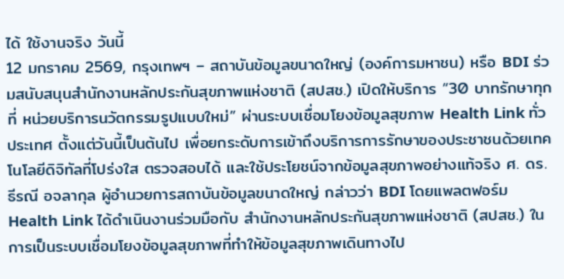ได้ ใช้งานจริง วันนี้
12 มกราคม 2569, กรุงเทพฯ – สถาบันข้อมูลขนาดใหญ่ (องค์การมหาชน) หรือ BDI ร่วมสนับสนุนสำนักงานหลักประกันสุขภาพแห่งชาติ (สปสช.) เปิดให้บริการ “30 บาทรักษาทุกที่ หน่วยบริการนวัตกรรมรูปแบบใหม่” ผ่านระบบเชื่อมโยงข้อมูลสุขภาพ Health Link ทั่วประเทศ ตั้งแต่วันนี้เป็นต้นไป เพื่อยกระดับการเข้าถึงบริการการรักษาของประชาชนด้วยเทคโนโลยีดิจิทัลที่โปร่งใส ตรวจสอบได้ และใช้ประโยชน์จากข้อมูลสุขภาพอย่างแท้จริง ศ. ดร.ธีรณี อจลากุล ผู้อำนวยการสถาบันข้อมูลขนาดใหญ่ กล่าวว่า BDI โดยแพลตฟอร์ม Health Link ได้ดำเนินงานร่วมมือกับ สำนักงานหลักประกันสุขภาพแห่งชาติ (สปสช.) ในการเป็นระบบเชื่อมโยงข้อมูลสุขภาพที่ทำให้ข้อมูลสุขภาพเดินทางไป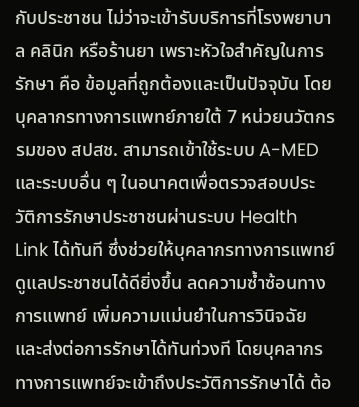กับประชาชน ไม่ว่าจะเข้ารับบริการที่โรงพยาบาล คลินิก หรือร้านยา เพราะหัวใจสำคัญในการรักษา คือ ข้อมูลที่ถูกต้องและเป็นปัจจุบัน โดยบุคลากรทางการแพทย์ภายใต้ 7 หน่วยนวัตกรรมของ สปสช. สามารถเข้าใช้ระบบ A-MED และระบบอื่น ๆ ในอนาคตเพื่อตรวจสอบประวัติการรักษาประชาชนผ่านระบบ Health Link ได้ทันที ซึ่งช่วยให้บุคลากรทางการแพทย์ดูแลประชาชนได้ดียิ่งขึ้น ลดความซ้ำซ้อนทางการแพทย์ เพิ่มความแม่นยำในการวินิจฉัย และส่งต่อการรักษาได้ทันท่วงที โดยบุคลากรทางการแพทย์จะเข้าถึงประวัติการรักษาได้ ต้อ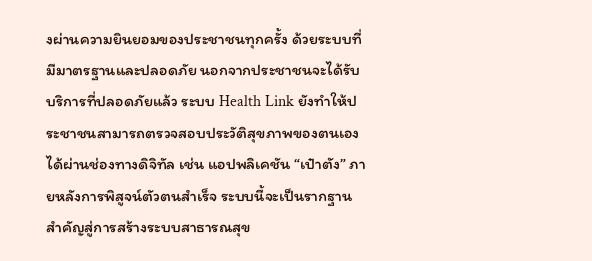งผ่านความยินยอมของประชาชนทุกครั้ง ด้วยระบบที่มีมาตรฐานและปลอดภัย นอกจากประชาชนจะได้รับบริการที่ปลอดภัยแล้ว ระบบ Health Link ยังทำให้ประชาชนสามารถตรวจสอบประวัติสุขภาพของตนเองได้ผ่านช่องทางดิจิทัล เช่น แอปพลิเคชัน “เป๋าตัง” ภายหลังการพิสูจน์ตัวตนสำเร็จ ระบบนี้จะเป็นรากฐานสำคัญสู่การสร้างระบบสาธารณสุข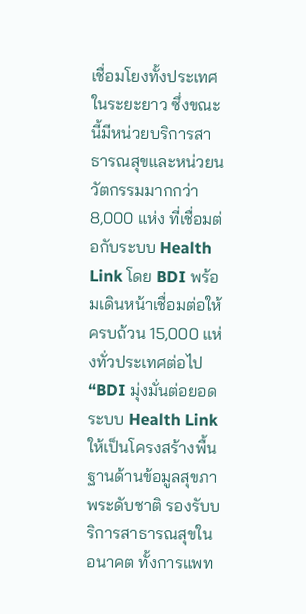เชื่อมโยงทั้งประเทศในระยะยาว ซึ่งขณะนี้มีหน่วยบริการสาธารณสุขและหน่วยนวัตกรรมมากกว่า 8,000 แห่ง ที่เชื่อมต่อกับระบบ Health Link โดย BDI พร้อมเดินหน้าเชื่อมต่อให้ครบถ้วน 15,000 แห่งทั่วประเทศต่อไป “BDI มุ่งมั่นต่อยอดระบบ Health Link ให้เป็นโครงสร้างพื้นฐานด้านข้อมูลสุขภาพระดับชาติ รองรับบริการสาธารณสุขในอนาคต ทั้งการแพท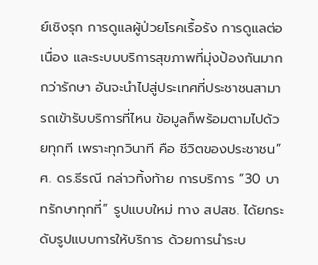ย์เชิงรุก การดูแลผู้ป่วยโรคเรื้อรัง การดูแลต่อเนื่อง และระบบบริการสุขภาพที่มุ่งป้องกันมากกว่ารักษา อันจะนำไปสู่ประเทศที่ประชาชนสามารถเข้ารับบริการที่ไหน ข้อมูลก็พร้อมตามไปด้วยทุกที เพราะทุกวินาที คือ ชีวิตของประชาชน” ศ. ดร.ธีรณี กล่าวทิ้งท้าย การบริการ “30 บาทรักษาทุกที่” รูปแบบใหม่ ทาง สปสช. ได้ยกระดับรูปแบบการให้บริการ ด้วยการนำระบ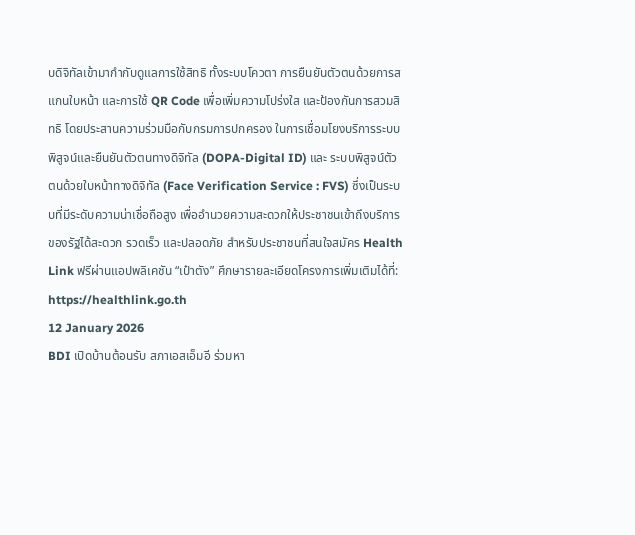บดิจิทัลเข้ามากำกับดูแลการใช้สิทธิ ทั้งระบบโควตา การยืนยันตัวตนด้วยการสแกนใบหน้า และการใช้ QR Code เพื่อเพิ่มความโปร่งใส และป้องกันการสวมสิทธิ โดยประสานความร่วมมือกับกรมการปกครอง ในการเชื่อมโยงบริการระบบพิสูจน์และยืนยันตัวตนทางดิจิทัล (DOPA-Digital ID) และ ระบบพิสูจน์ตัวตนด้วยใบหน้าทางดิจิทัล (Face Verification Service : FVS) ซึ่งเป็นระบบที่มีระดับความน่าเชื่อถือสูง เพื่ออำนวยความสะดวกให้ประชาชนเข้าถึงบริการของรัฐได้สะดวก รวดเร็ว และปลอดภัย สำหรับประชาชนที่สนใจสมัคร Health Link ฟรีผ่านแอปพลิเคชัน “เป๋าตัง” ศึกษารายละเอียดโครงการเพิ่มเติมได้ที่: https://healthlink.go.th
12 January 2026
BDI เปิดบ้านต้อนรับ สภาเอสเอ็มอี ร่วมหา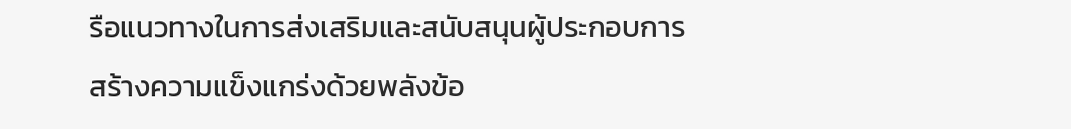รือแนวทางในการส่งเสริมและสนับสนุนผู้ประกอบการ สร้างความแข็งแกร่งด้วยพลังข้อ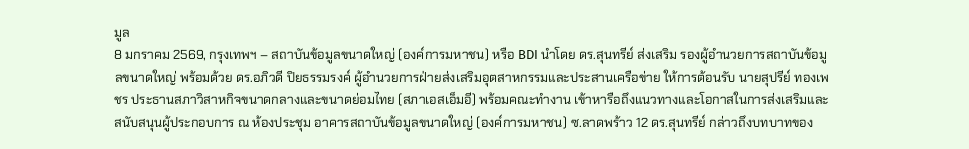มูล
8 มกราคม 2569, กรุงเทพฯ – สถาบันข้อมูลขนาดใหญ่ (องค์การมหาชน) หรือ BDI นำโดย ดร.สุนทรีย์ ส่งเสริม รองผู้อำนวยการสถาบันข้อมูลขนาดใหญ่ พร้อมด้วย ดร.อภิวดี ปิยธรรมรงค์ ผู้อำนวยการฝ่ายส่งเสริมอุตสาหกรรมและประสานเครือข่าย ให้การต้อนรับ นายสุปรีย์ ทองเพชร ประธานสภาวิสาหกิจขนาดกลางและขนาดย่อมไทย (สภาเอสเอ็มอี) พร้อมคณะทำงาน เข้าหารือถึงแนวทางและโอกาสในการส่งเสริมและสนับสนุนผู้ประกอบการ ณ ห้องประชุม อาคารสถาบันข้อมูลขนาดใหญ่ (องค์การมหาชน) ซ.ลาดพร้าว 12 ดร.สุนทรีย์ กล่าวถึงบทบาทของ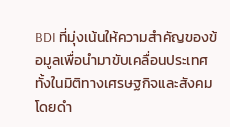BDI ที่มุ่งเน้นให้ความสำคัญของข้อมูลเพื่อนำมาขับเคลื่อนประเทศทั้งในมิติทางเศรษฐกิจและสังคม โดยดำ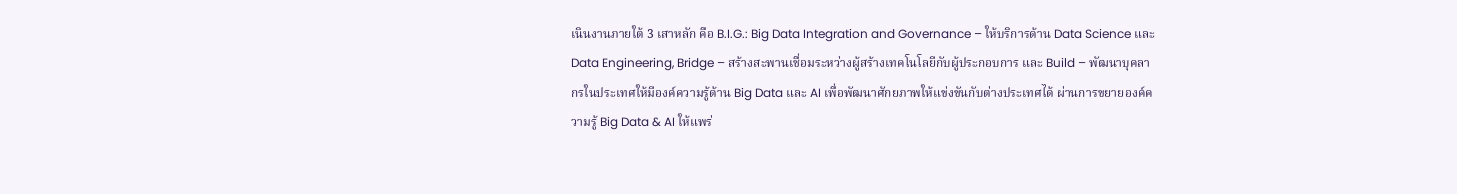เนินงานภายใต้ 3 เสาหลัก คือ B.I.G.: Big Data Integration and Governance – ให้บริการด้าน Data Science และ Data Engineering, Bridge – สร้างสะพานเชื่อมระหว่างผู้สร้างเทคโนโลยีกับผู้ประกอบการ และ Build – พัฒนาบุคลากรในประเทศให้มีองค์ความรู้ด้าน Big Data และ AI เพื่อพัฒนาศักยภาพให้แข่งขันกับต่างประเทศได้ ผ่านการขยายองค์ความรู้ Big Data & AI ให้แพร่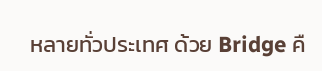หลายทั่วประเทศ ด้วย Bridge คื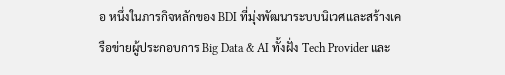อ หนึ่งในภารกิจหลักของ BDI ที่มุ่งพัฒนาระบบนิเวศและสร้างเครือข่ายผู้ประกอบการ Big Data & AI ทั้งฝั่ง Tech Provider และ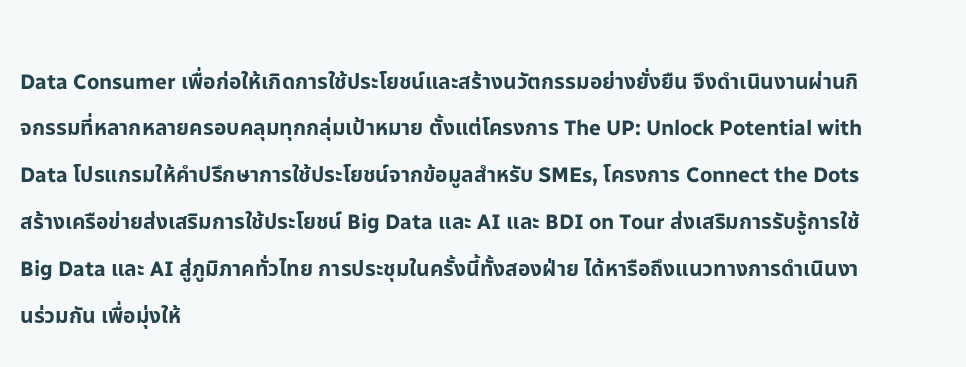Data Consumer เพื่อก่อให้เกิดการใช้ประโยชน์และสร้างนวัตกรรมอย่างยั่งยืน จึงดำเนินงานผ่านกิจกรรมที่หลากหลายครอบคลุมทุกกลุ่มเป้าหมาย ตั้งแต่โครงการ The UP: Unlock Potential with Data โปรแกรมให้คำปรึกษาการใช้ประโยชน์จากข้อมูลสำหรับ SMEs, โครงการ Connect the Dots สร้างเครือข่ายส่งเสริมการใช้ประโยชน์ Big Data และ AI และ BDI on Tour ส่งเสริมการรับรู้การใช้ Big Data และ AI สู่ภูมิภาคทั่วไทย การประชุมในครั้งนี้ทั้งสองฝ่าย ได้หารือถึงแนวทางการดำเนินงานร่วมกัน เพื่อมุ่งให้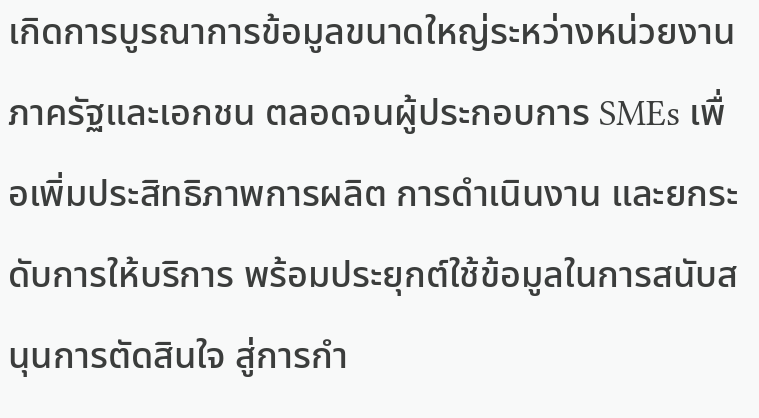เกิดการบูรณาการข้อมูลขนาดใหญ่ระหว่างหน่วยงานภาครัฐและเอกชน ตลอดจนผู้ประกอบการ SMEs เพื่อเพิ่มประสิทธิภาพการผลิต การดำเนินงาน และยกระดับการให้บริการ พร้อมประยุกต์ใช้ข้อมูลในการสนับสนุนการตัดสินใจ สู่การกำ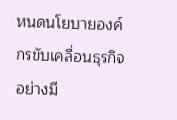หนดนโยบายองค์กรขับเคลื่อนธุรกิจอย่างมี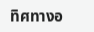ทิศทางอ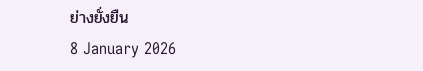ย่างยั่งยืน
8 January 2026